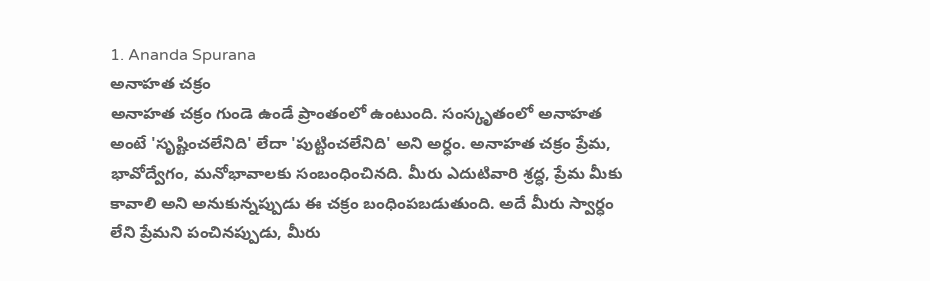1. Ananda Spurana
అనాహత చక్రం
అనాహత చక్రం గుండె ఉండే ప్రాంతంలో ఉంటుంది. సంస్కృతంలో అనాహత అంటే 'సృష్టించలేనిది' లేదా 'పుట్టించలేనిది' అని అర్ధం. అనాహత చక్రం ప్రేమ, భావోద్వేగం, మనోభావాలకు సంబంధించినది. మీరు ఎదుటివారి శ్రద్ధ, ప్రేమ మీకు కావాలి అని అనుకున్నప్పుడు ఈ చక్రం బంధింపబడుతుంది. అదే మీరు స్వార్ధం లేని ప్రేమని పంచినప్పుడు, మీరు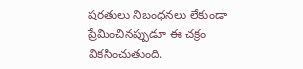షరతులు నిబంధనలు లేకుండా ప్రేమించినప్పుడూ ఈ చక్రం వికసించుతుంది.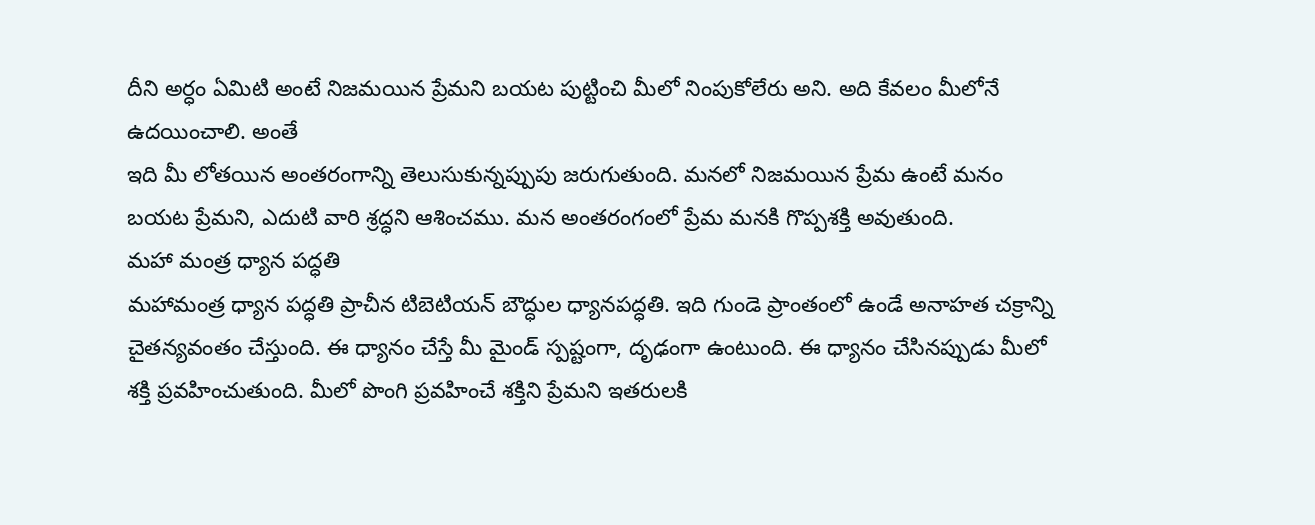దీని అర్ధం ఏమిటి అంటే నిజమయిన ప్రేమని బయట పుట్టించి మీలో నింపుకోలేరు అని. అది కేవలం మీలోనే ఉదయించాలి. అంతే
ఇది మీ లోతయిన అంతరంగాన్ని తెలుసుకున్నప్పుపు జరుగుతుంది. మనలో నిజమయిన ప్రేమ ఉంటే మనం బయట ప్రేమని, ఎదుటి వారి శ్రద్ధని ఆశించము. మన అంతరంగంలో ప్రేమ మనకి గొప్పశక్తి అవుతుంది.
మహా మంత్ర ధ్యాన పద్ధతి
మహామంత్ర ధ్యాన పద్ధతి ప్రాచీన టిబెటియన్ బౌద్ధుల ధ్యానపద్ధతి. ఇది గుండె ప్రాంతంలో ఉండే అనాహత చక్రాన్ని చైతన్యవంతం చేస్తుంది. ఈ ధ్యానం చేస్తే మీ మైండ్ స్పష్టంగా, దృఢంగా ఉంటుంది. ఈ ధ్యానం చేసినప్పుడు మీలో శక్తి ప్రవహించుతుంది. మీలో పొంగి ప్రవహించే శక్తిని ప్రేమని ఇతరులకి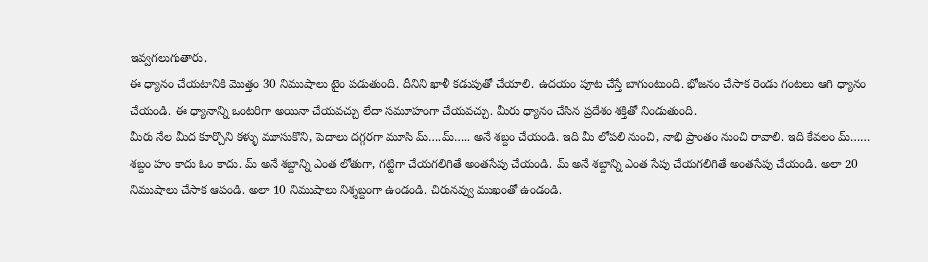ఇవ్వగలుగుతారు.
ఈ ధ్యానం చేయటానికి మొత్తం 30 నిముషాలు టైం పడుతుంది. దీనిని ఖాళీ కడుపుతో చేయాలి. ఉదయం పూట చేస్తే బాగుంటుంది. భోజనం చేసాక రెండు గంటలు ఆగి ధ్యానం చేయండి. ఈ ధ్యానాన్ని ఒంటరిగా అయినా చేయవచ్చు లేదా సమూహంగా చేయవచ్చు. మీరు ధ్యానం చేసిన ప్రదేశం శక్తితో నిండుతుంది.
మీరు నేల మీద కూర్చొని కళ్ళు మూసుకొని, పెదాలు దగ్గరగా మూసి మ్….మ్….. అనే శబ్దం చేయండి. ఇది మీ లోపలి నుంచి, నాభి ప్రాంతం నుంచి రావాలి. ఇది కేవలం మ్…… శబ్దం హం కాదు ఓం కాదు. మ్ అనే శబ్దాన్ని ఎంత లోతుగా, గట్టిగా చేయగలిగితే అంతసేపు చేయండి. మ్ అనే శబ్దాన్ని ఎంత సేపు చేయగలిగితే అంతసేపు చేయండి. అలా 20 నిముషాలు చేసాక ఆపండి. అలా 10 నిముషాలు నిశ్శబ్దంగా ఉండండి. చిరునవ్వు ముఖంతో ఉండండి.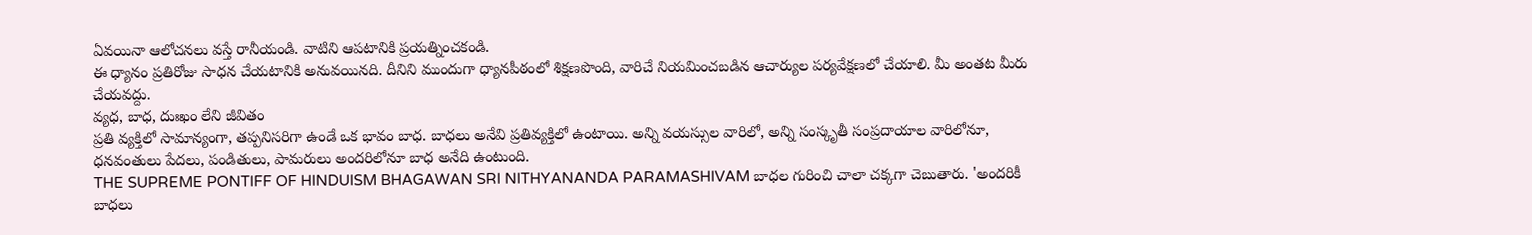ఏవయినా ఆలోచనలు వస్తే రానీయండి. వాటిని ఆపటానికి ప్రయత్నించకండి.
ఈ ధ్యానం ప్రతిరోజు సాధన చేయటానికి అనువయినది. దీనిని ముందుగా ధ్యానపీఠంలో శిక్షణపొంది, వారిచే నియమించబడిన ఆచార్యుల పర్యవేక్షణలో చేయాలి. మీ అంతట మీరు చేయవద్దు.
వ్యధ, బాధ, దుఃఖం లేని జీవితం
ప్రతి వ్యక్తిలో సామాన్యంగా, తప్పనిసరిగా ఉండే ఒక భావం బాధ. బాధలు అనేవి ప్రతివ్యక్తిలో ఉంటాయి. అన్ని వయస్సుల వారిలో, అన్ని సంస్కృతీ సంప్రదాయాల వారిలోనూ, ధనవంతులు పేదలు, పండితులు, పామరులు అందరిలోనూ బాధ అనేది ఉంటుంది.
THE SUPREME PONTIFF OF HINDUISM BHAGAWAN SRI NITHYANANDA PARAMASHIVAM బాధల గురించి చాలా చక్కగా చెబుతారు. 'అందరికీ బాధలు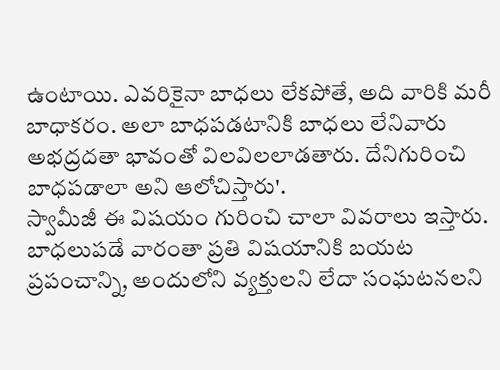ఉంటాయి. ఎవరికైనా బాధలు లేకపోతే, అది వారికి మరీ బాధాకరం. అలా బాధపడటానికి బాధలు లేనివారు అభద్రదతా భావంతో విలవిలలాడతారు. దేనిగురించి బాధపడాలా అని ఆలోచిస్తారు'.
స్వామీజీ ఈ విషయం గురించి చాలా వివరాలు ఇస్తారు. బాధలుపడే వారంతా ప్రతి విషయానికి బయట ప్రపంచాన్ని, అందులోని వ్యక్తులని లేదా సంఘటనలని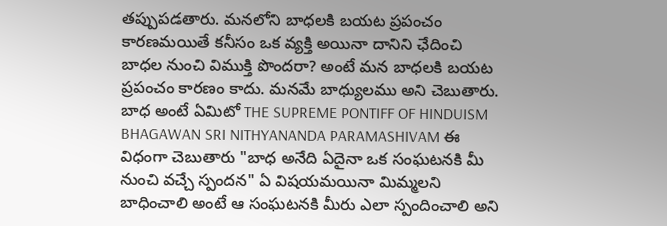తప్పుపడతారు. మనలోని బాధలకి బయట ప్రపంచం కారణమయితే కనీసం ఒక వ్యక్తి అయినా దానిని ఛేదించి బాధల నుంచి విముక్తి పొందరా? అంటే మన బాధలకి బయట ప్రపంచం కారణం కాదు. మనమే బాధ్యులము అని చెబుతారు.
బాధ అంటే ఏమిటో THE SUPREME PONTIFF OF HINDUISM BHAGAWAN SRI NITHYANANDA PARAMASHIVAM ఈ విధంగా చెబుతారు "బాధ అనేది ఏదైనా ఒక సంఘటనకి మీ నుంచి వచ్చే స్పందన" ఏ విషయమయినా మిమ్మలని బాధించాలి అంటే ఆ సంఘటనకి మీరు ఎలా స్పందించాలి అని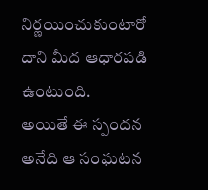నిర్ణయించుకుంటారో దాని మీద ఆధారపడి ఉంటుంది.
అయితే ఈ స్పందన అనేది ఆ సంఘటన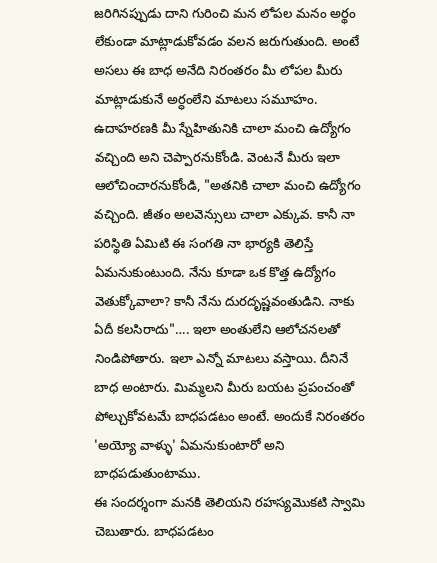జరిగినప్పుడు దాని గురించి మన లోపల మనం అర్థం లేకుండా మాట్లాడుకోవడం వలన జరుగుతుంది. అంటే అసలు ఈ బాధ అనేది నిరంతరం మీ లోపల మీరు మాట్లాడుకునే అర్ధంలేని మాటలు సమూహం. ఉదాహరణకి మీ స్నేహితునికి చాలా మంచి ఉద్యోగం వచ్చింది అని చెప్పారనుకోండి. వెంటనే మీరు ఇలా ఆలోచించారనుకోండి, "అతనికి చాలా మంచి ఉద్యోగం వచ్చింది. జీతం అలవెన్సులు చాలా ఎక్కువ. కానీ నా పరిస్థితి ఏమిటి ఈ సంగతి నా భార్యకి తెలిస్తే ఏమనుకుంటుంది. నేను కూడా ఒక కొత్త ఉద్యోగం వెతుక్కోవాలా? కానీ నేను దురదృష్ణవంతుడిని. నాకు ఏదీ కలసిరాదు"…. ఇలా అంతులేని ఆలోచనలతో నిండిపోతారు. ఇలా ఎన్నో మాటలు వస్తాయి. దీనినే బాధ అంటారు. మిమ్మలని మీరు బయట ప్రపంచంతో పోల్చుకోవటమే బాధపడటం అంటే. అందుకే నిరంతరం 'అయ్యో వాళ్ళు' ఏమనుకుంటారో అని బాధపడుతుంటాము.
ఈ సందర్శంగా మనకి తెలియని రహస్యమొకటి స్వామి చెబుతారు. బాధపడటం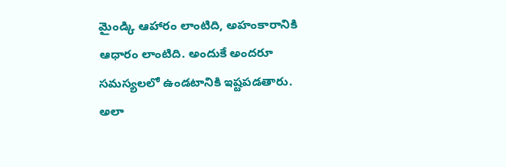మైండ్కి ఆహారం లాంటిది, అహంకారానికి ఆధారం లాంటిది. అందుకే అందరూ సమస్యలలో ఉండటానికి ఇష్టపడతారు. అలా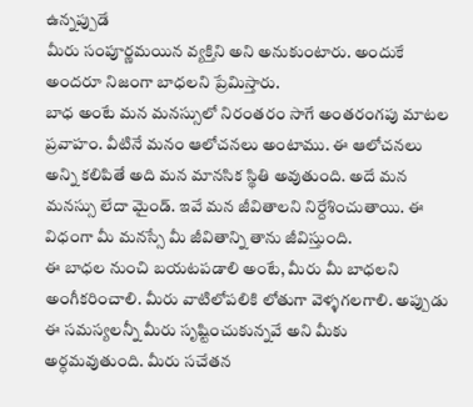ఉన్నప్పుడే
మీరు సంపూర్ణమయిన వ్యక్తిని అని అనుకుంటారు. అందుకే అందరూ నిజంగా బాధలని ప్రేమిస్తారు.
బాధ అంటే మన మనస్సులో నిరంతరం సాగే అంతరంగపు మాటల ప్రవాహం. వీటినే మనం ఆలోచనలు అంటాము. ఈ ఆలోచనలు అన్ని కలిపితే అది మన మానసిక స్థితి అవుతుంది. అదే మన మనస్సు లేదా మైండ్. ఇవే మన జీవితాలని నిర్దేశించుతాయి. ఈ విధంగా మీ మనస్సే మీ జీవితాన్ని తాను జీవిస్తుంది.
ఈ బాధల నుంచి బయటపడాలి అంటే, మీరు మీ బాధలని అంగీకరించాలి. మీరు వాటిలోపలికి లోతుగా వెళ్ళగలగాలి. అప్పుడు ఈ సమస్యలన్నీ మీరు సృష్టించుకున్నవే అని మీకు అర్ధమవుతుంది. మీరు సచేతన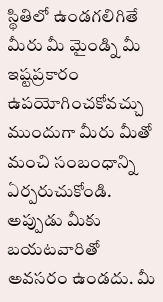స్థితిలో ఉండగలిగితే మీరు మీ మైండ్ని మీ ఇష్టప్రకారం ఉపయోగించకోవచ్చు
ముందుగా మీరు మీతో మంచి సంబంధాన్ని ఏర్పరుచుకోండి. అప్పుడు మీకు బయటవారితో అవసరం ఉండదు. మీ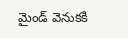మైండ్ వెనుకకి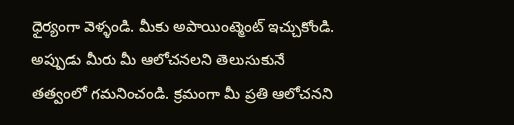ధైర్యంగా వెళ్ళండి. మీకు అపాయింట్మెంట్ ఇచ్చుకోండి. అప్పుడు మీరు మీ ఆలోచనలని తెలుసుకునే తత్వంలో గమనించండి. క్రమంగా మీ ప్రతి ఆలోచనని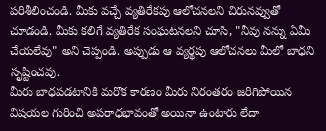పరిశీలించండి. మీకు వచ్చే వ్యతిరేకపు ఆలోచనలని చిరునవ్వుతో చూడండి. మీకు కలిగే వ్యతిరేక సంఘటనలని చూసి, "నీవు నన్ను ఏమీ చేయలేవు" అని చెప్పండి. అప్పుడు ఆ వ్యర్థపు ఆలోచనలు మీలో బాధని సృష్టించవు.
మీరు బాధపడటానికి మరొక కారణం మీరు నిరంతరం జరిగిపోయిన విషయల గురించి అపరాధభావంతో అయినా ఉంటారు లేదా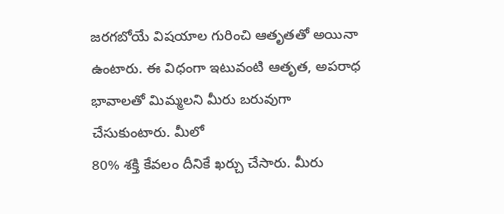జరగబోయే విషయాల గురించి ఆతృతతో అయినా ఉంటారు. ఈ విధంగా ఇటువంటి ఆతృత, అపరాధ భావాలతో మిమ్మలని మీరు బరువుగా చేసుకుంటారు. మీలో
80% శక్తి కేవలం దీనికే ఖర్చు చేసారు. మీరు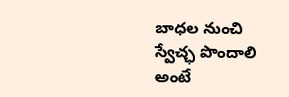బాధల నుంచి స్వేచ్ఛ పొందాలి అంటే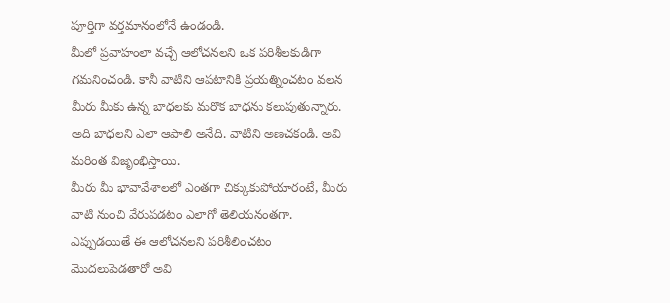పూర్తిగా వర్తమానంలోనే ఉండండి.
మీలో ప్రవాహంలా వచ్చే ఆలోచనలని ఒక పరిశీలకుడిగా గమనించండి. కానీ వాటిని ఆపటానికి ప్రయత్నించటం వలన మీరు మీకు ఉన్న బాధలకు మరొక బాధను కలుపుతున్నారు. అది బాధలని ఎలా ఆపాలి అనేది. వాటిని అణచకండి. అవి మరింత విజృంభిస్తాయి.
మీరు మీ భావావేశాలలో ఎంతగా చిక్కుకుపోయారంటే, మీరు వాటి నుంచి వేరుపడటం ఎలాగో తెలియనంతగా. ఎప్పుడయితే ఈ ఆలోచనలని పరిశీలించటం మొదలుపెడతారో అవి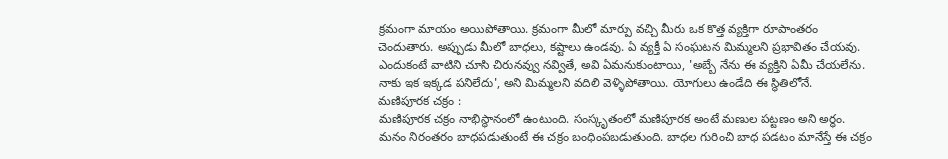క్రమంగా మాయం అయిపోతాయి. క్రమంగా మీలో మార్పు వచ్చి మీరు ఒక కొత్త వ్యక్తిగా రూపాంతరం చెందుతారు. అప్పుడు మీలో బాధలు, కష్టాలు ఉండవు. ఏ వ్యక్తీ ఏ సంఘటన మిమ్మలని ప్రభావితం చేయవు. ఎందుకంటే వాటిని చూసి చిరునవ్వు నవ్వితే, అవి ఏమనుకుంటాయి, 'అబ్బే నేను ఈ వ్యక్తిని ఏమీ చేయలేను. నాకు ఇక ఇక్కడ పనిలేదు', అని మిమ్మలని వదిలి వెళ్ళిపోతాయి. యోగులు ఉండేది ఈ స్థితిలోనే.
మణిపూరక చక్రం :
మణిపూరక చక్రం నాభిస్థానంలో ఉంటుంది. సంస్కృతంలో మణిపూరక అంటే మణుల పట్టణం అని అర్ధం.
మనం నిరంతరం బాధపడుతుంటే ఈ చక్రం బంధింపబడుతుంది. బాధల గురించి బాధ పడటం మానేస్తే ఈ చక్రం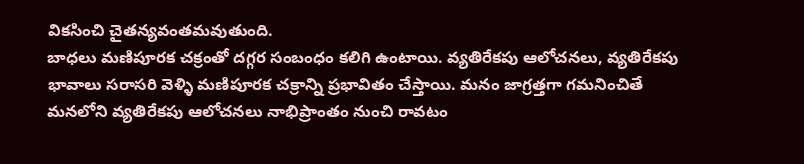వికసించి చైతన్యవంతమవుతుంది.
బాధలు మణిపూరక చక్రంతో దగ్గర సంబంధం కలిగి ఉంటాయి. వ్యతిరేకపు ఆలోచనలు, వ్యతిరేకపు భావాలు సరాసరి వెళ్ళి మణిపూరక చక్రాన్ని ప్రభావితం చేస్తాయి. మనం జాగ్రత్తగా గమనించితే మనలోని వ్యతిరేకపు ఆలోచనలు నాభిప్రాంతం నుంచి రావటం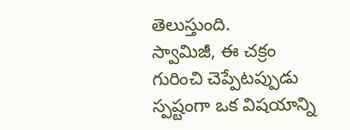తెలుస్తుంది.
స్వామిజీ, ఈ చక్రం గురించి చెప్పేటప్పుడు స్పష్టంగా ఒక విషయాన్ని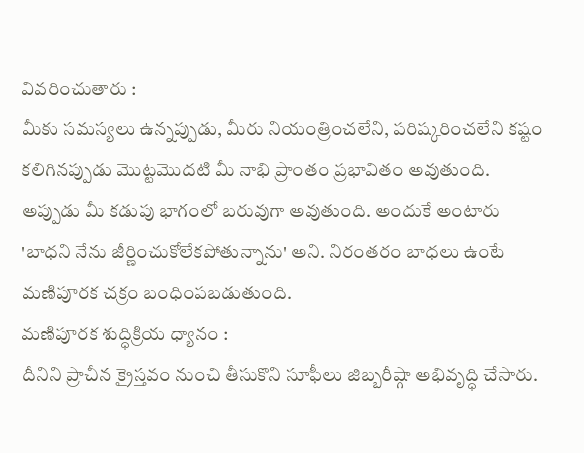వివరించుతారు :
మీకు సమస్యలు ఉన్నప్పుడు, మీరు నియంత్రించలేని, పరిష్కరించలేని కష్టం కలిగినప్పుడు మొట్టమొదటి మీ నాభి ప్రాంతం ప్రభావితం అవుతుంది. అప్పుడు మీ కడుపు భాగంలో బరువుగా అవుతుంది. అందుకే అంటారు 'బాధని నేను జీర్ణించుకోలేకపోతున్నాను' అని. నిరంతరం బాధలు ఉంటే మణిపూరక చక్రం బంధింపబడుతుంది.
మణిపూరక శుద్ధిక్రియ ధ్యానం :
దీనిని ప్రాచీన క్రైస్తవం నుంచి తీసుకొని సూఫీలు జిబ్బరీష్గా అభివృద్ధి చేసారు.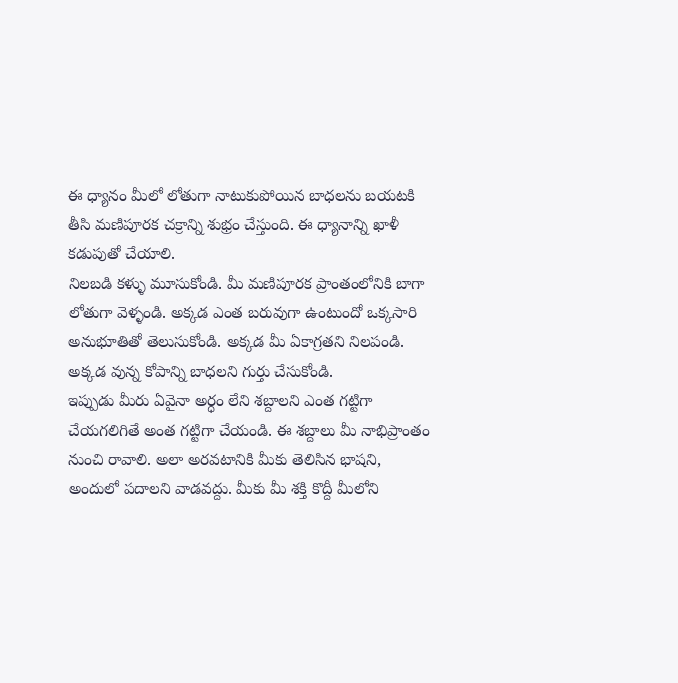ఈ ధ్యానం మీలో లోతుగా నాటుకుపోయిన బాధలను బయటకి తీసి మణిపూరక చక్రాన్ని శుభ్రం చేస్తుంది. ఈ ధ్యానాన్ని ఖాళీ కడుపుతో చేయాలి.
నిలబడి కళ్ళు మూసుకోండి. మీ మణిపూరక ప్రాంతంలోనికి బాగా లోతుగా వెళ్ళండి. అక్కడ ఎంత బరువుగా ఉంటుందో ఒక్కసారి అనుభూతితో తెలుసుకోండి. అక్కడ మీ ఏకాగ్రతని నిలపండి. అక్కడ వున్న కోపాన్ని బాధలని గుర్తు చేసుకోండి.
ఇప్పుడు మీరు ఏవైనా అర్ధం లేని శబ్దాలని ఎంత గట్టిగా చేయగలిగితే అంత గట్టిగా చేయండి. ఈ శబ్దాలు మీ నాభిప్రాంతం నుంచి రావాలి. అలా అరవటానికి మీకు తెలిసిన భాషని, అందులో పదాలని వాడవద్దు. మీకు మీ శక్తి కొద్దీ మీలోని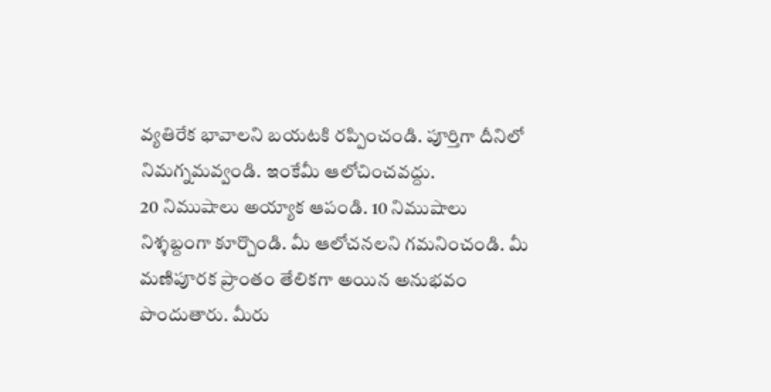వ్యతిరేక భావాలని బయటకి రప్పించండి. పూర్తిగా దీనిలో నిమగ్నమవ్వండి. ఇంకేమీ ఆలోచించవద్దు.
20 నిముషాలు అయ్యాక ఆపండి. 10 నిముషాలు నిశ్శబ్దంగా కూర్చొండి. మీ ఆలోచనలని గమనించండి. మీ మణిపూరక ప్రాంతం తేలికగా అయిన అనుభవం పొందుతారు. మీరు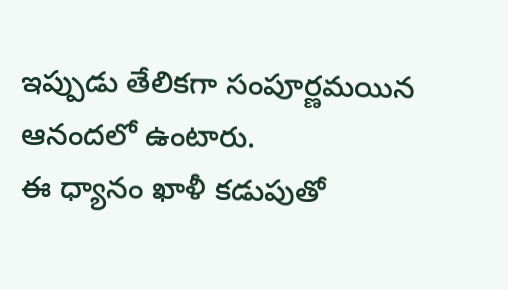ఇప్పుడు తేలికగా సంపూర్ణమయిన ఆనందలో ఉంటారు.
ఈ ధ్యానం ఖాళీ కడుపుతో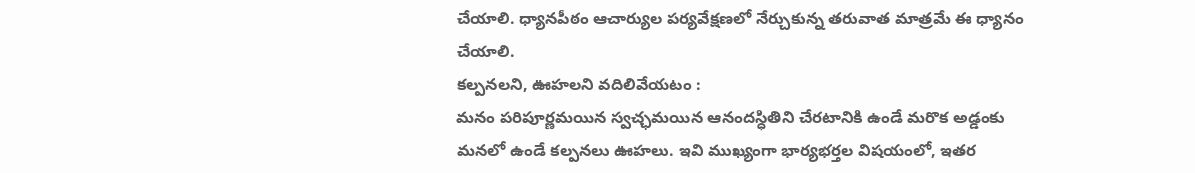చేయాలి. ధ్యానపీఠం ఆచార్యుల పర్యవేక్షణలో నేర్చుకున్న తరువాత మాత్రమే ఈ ధ్యానం చేయాలి.
కల్పనలని, ఊహలని వదిలివేయటం :
మనం పరిపూర్ణమయిన స్వచ్ఛమయిన ఆనందస్ధితిని చేరటానికి ఉండే మరొక అడ్డంకు మనలో ఉండే కల్పనలు ఊహలు. ఇవి ముఖ్యంగా భార్యభర్తల విషయంలో, ఇతర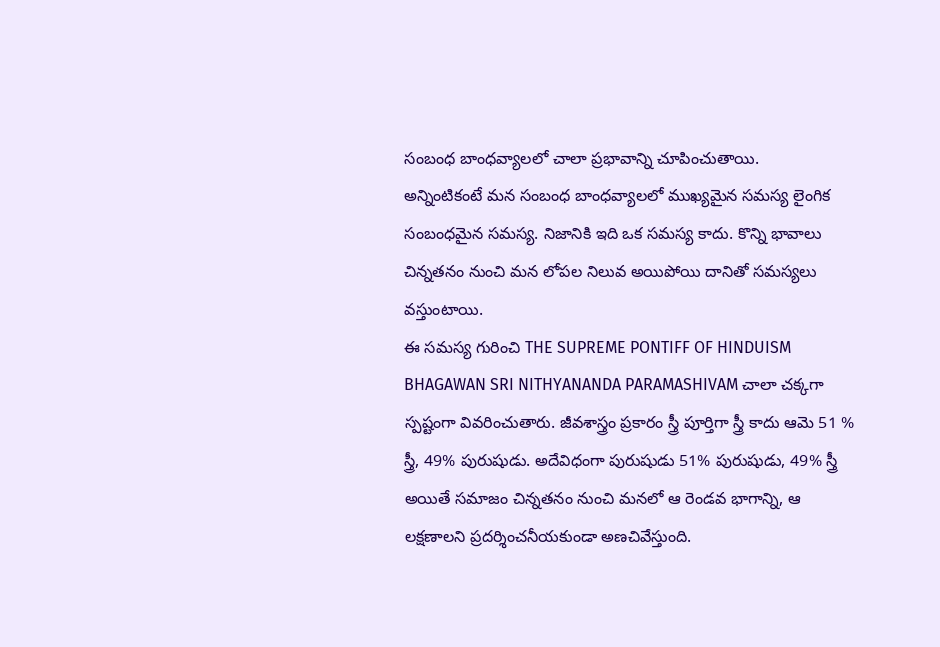సంబంధ బాంధవ్యాలలో చాలా ప్రభావాన్ని చూపించుతాయి.
అన్నింటికంటే మన సంబంధ బాంధవ్యాలలో ముఖ్యమైన సమస్య లైంగిక సంబంధమైన సమస్య. నిజానికి ఇది ఒక సమస్య కాదు. కొన్ని భావాలు చిన్నతనం నుంచి మన లోపల నిలువ అయిపోయి దానితో సమస్యలు వస్తుంటాయి.
ఈ సమస్య గురించి THE SUPREME PONTIFF OF HINDUISM BHAGAWAN SRI NITHYANANDA PARAMASHIVAM చాలా చక్కగా స్పష్టంగా వివరించుతారు. జీవశాస్త్రం ప్రకారం స్త్రీ పూర్తిగా స్త్రీ కాదు ఆమె 51 % స్త్రీ, 49% పురుషుడు. అదేవిధంగా పురుషుడు 51% పురుషుడు, 49% స్త్రీ అయితే సమాజం చిన్నతనం నుంచి మనలో ఆ రెండవ భాగాన్ని, ఆ లక్షణాలని ప్రదర్శించనీయకుండా అణచివేస్తుంది.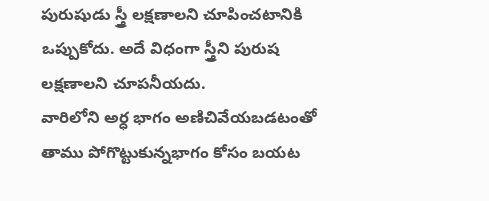పురుషుడు స్త్రీ లక్షణాలని చూపించటానికి ఒప్పుకోదు. అదే విధంగా స్త్రీని పురుష లక్షణాలని చూపనీయదు.
వారిలోని అర్ధ భాగం అణిచివేయబడటంతో తాము పోగొట్టుకున్నభాగం కోసం బయట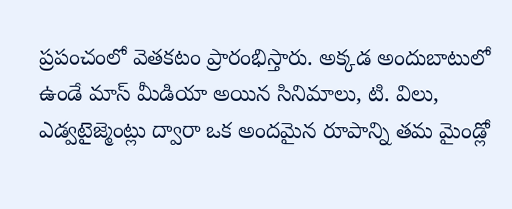ప్రపంచంలో వెతకటం ప్రారంభిస్తారు. అక్కడ అందుబాటులో ఉండే మాస్ మీడియా అయిన సినిమాలు, టి. విలు, ఎడ్వటైజ్మెంట్లు ద్వారా ఒక అందమైన రూపాన్ని తమ మైండ్లో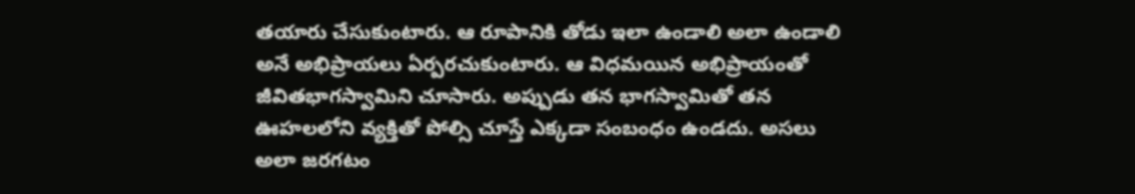తయారు చేసుకుంటారు. ఆ రూపానికి తోడు ఇలా ఉండాలి అలా ఉండాలి అనే అభిప్రాయలు ఏర్పరచుకుంటారు. ఆ విధమయిన అభిప్రాయంతో జీవితభాగస్వామిని చూసారు. అప్పుడు తన భాగస్వామితో తన ఊహలలోని వ్యక్తితో పోల్సి చూస్తే ఎక్కడా సంబంధం ఉండదు. అసలు అలా జరగటం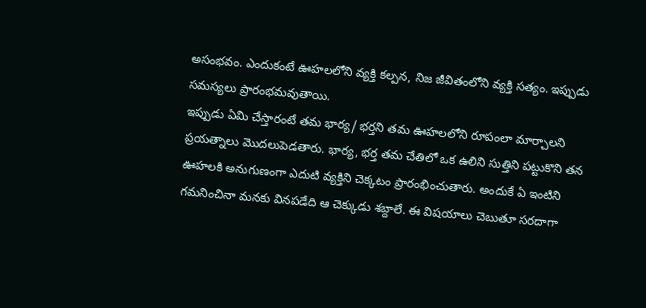అసంభవం. ఎందుకంటే ఊహలలోని వ్యక్తి కల్పన, నిజ జీవితంలోని వ్యక్తి సత్యం. ఇప్పుడు సమస్యలు ప్రారంభమవుతాయి.
ఇప్పుడు ఏమి చేస్తారంటే తమ భార్య/ భర్తని తమ ఊహలలోని రూపంలా మార్చాలని ప్రయత్నాలు మొదలుపెడతారు. భార్య, భర్త తమ చేతిలో ఒక ఉలిని సుత్తిని పట్టుకొని తన ఊహలకి అనుగుణంగా ఎదుటి వ్యక్తిని చెక్కటం ప్రారంభించుతారు. అందుకే ఏ ఇంటిని గమనించినా మనకు వినపడేది ఆ చెక్కుడు శబ్దాలే. ఈ విషయాలు చెబుతూ సరదాగా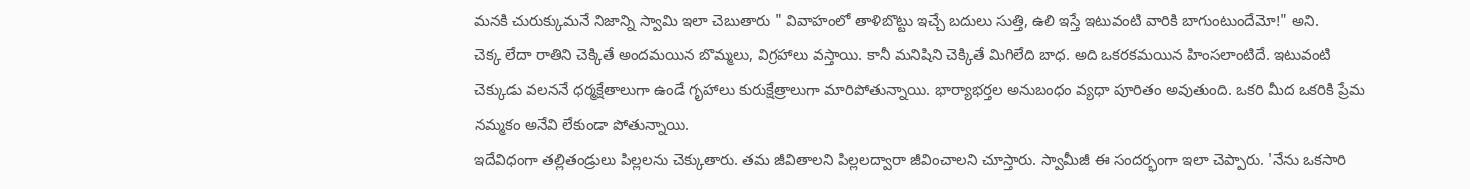మనకి చురుక్కుమనే నిజాన్ని స్వామి ఇలా చెబుతారు " వివాహంలో తాళిబొట్టు ఇచ్చే బదులు సుత్తి, ఉలి ఇస్తే ఇటువంటి వారికి బాగుంటుందేమో!" అని.
చెక్క లేదా రాతిని చెక్కితే అందమయిన బొమ్మలు, విగ్రహాలు వస్తాయి. కానీ మనిషిని చెక్కితే మిగిలేది బాధ. అది ఒకరకమయిన హింసలాంటిదే. ఇటువంటి చెక్కుడు వలననే ధర్మక్షేతాలుగా ఉండే గృహాలు కురుక్షేత్రాలుగా మారిపోతున్నాయి. భార్యాభర్తల అనుబంధం వ్యధా పూరితం అవుతుంది. ఒకరి మీద ఒకరికి ప్రేమ నమ్మకం అనేవి లేకుండా పోతున్నాయి.
ఇదేవిధంగా తల్లితండ్రులు పిల్లలను చెక్కుతారు. తమ జీవితాలని పిల్లలద్వారా జీవించాలని చూస్తారు. స్వామీజీ ఈ సందర్భంగా ఇలా చెప్పారు. 'నేను ఒకసారి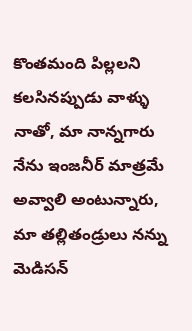కొంతమంది పిల్లలని కలసినప్పుడు వాళ్ళు నాతో, మా నాన్నగారు నేను ఇంజనీర్ మాత్రమే అవ్వాలి అంటున్నారు, మా తల్లితండ్రులు నన్ను మెడిసన్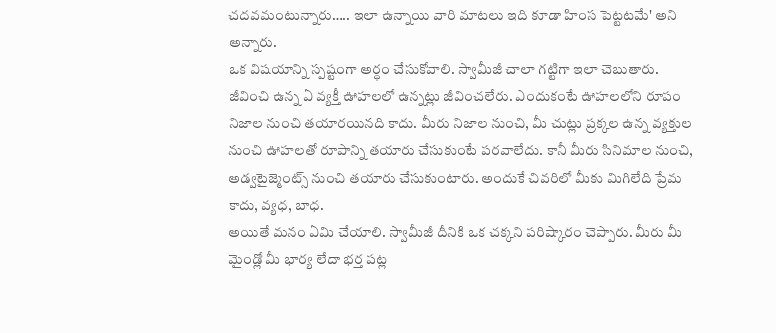చదవమంటున్నారు….. ఇలా ఉన్నాయి వారి మాటలు ఇది కూడా హింస పెట్టటమే' అని అన్నారు.
ఒక విషయాన్ని స్పష్టంగా అర్ధం చేసుకోవాలి. స్వామీజీ చాలా గట్టిగా ఇలా చెబుతారు. జీవించి ఉన్న ఏ వ్యక్తీ ఊహలలో ఉన్నట్లు జీవించలేరు. ఎందుకంటే ఊహలలోని రూపం నిజాల నుంచి తయారయినది కాదు. మీరు నిజాల నుంచి, మీ చుట్లు ప్రక్కల ఉన్న వ్యక్తుల నుంచి ఊహలతో రూపాన్ని తయారు చేసుకుంటే పరవాలేదు. కానీ మీరు సినిమాల నుంచి, అడ్వటైజ్మెంట్స్ నుంచి తయారు చేసుకుంటారు. అందుకే చివరిలో మీకు మిగిలేది ప్రేమ కాదు, వ్యధ, బాధ.
అయితే మనం ఏమి చేయాలి. స్వామీజీ దీనికి ఒక చక్కని పరిష్కారం చెప్పారు. మీరు మీ మైండ్లో మీ భార్య లేదా భర్త పట్ల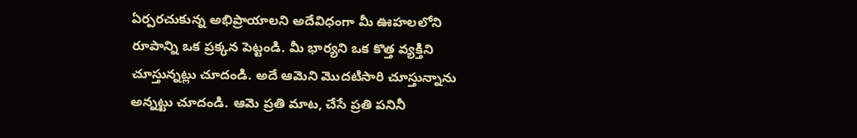ఏర్పరచుకున్న అభిప్రాయాలని అదేవిధంగా మీ ఊహలలోని రూపాన్ని ఒక ప్రక్కన పెట్టండి. మీ భార్యని ఒక కొత్త వ్యక్తిని చూస్తున్నట్లు చూదండి. అదే ఆమెని మొదటిసారి చూస్తున్నాను అన్నట్టు చూదండి. ఆమె ప్రతి మాట, చేసే ప్రతి పనినీ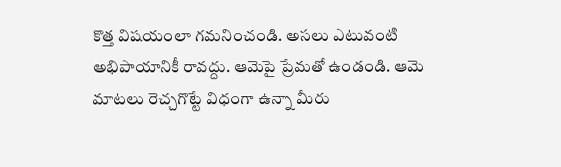కొత్త విషయంలా గమనించండి. అసలు ఎటువంటి అభిపాయానికీ రావద్దు. ఆమెపై ప్రేమతో ఉండండి. ఆమె మాటలు రెచ్చగొట్టే విధంగా ఉన్నా మీరు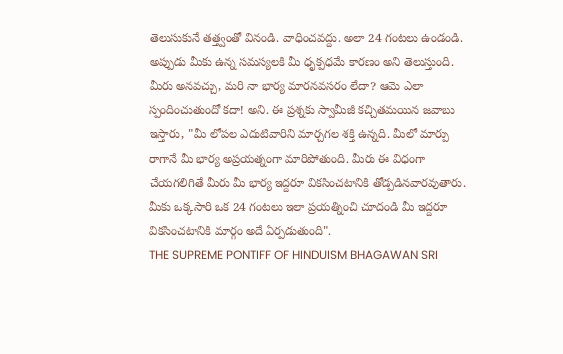తెలుసుకునే తత్త్వంతో వినండి. వాధించవద్దు. అలా 24 గంటలు ఉండండి. అప్పుడు మీకు ఉన్న సమస్యలకి మీ ధృక్పధమే కారణం అని తెలుస్తుంది.
మీరు అనవచ్చు, మరి నా భార్య మారనవసరం లేదా? ఆమె ఎలా స్పందించుతుందో కదా! అని. ఈ ప్రశ్నకు స్వామీజీ కచ్చితమయిన జవాబు ఇస్తారు, "మీ లోపల ఎదుటివారిని మార్చగల శక్తి ఉన్నది. మీలో మార్పు రాగానే మీ భార్య అప్రయత్నంగా మారిపోతుంది. మీరు ఈ విధంగా చేయగలిగితే మీరు మీ భార్య ఇద్దరూ వికసించటానికి తోడ్పడినవారవుతారు. మీకు ఒక్కసారి ఒక 24 గంటలు ఇలా ప్రయత్నించి చూదండి మీ ఇద్దరూ వికసించటానికి మార్గం అదే ఏర్పడుతుంది".
THE SUPREME PONTIFF OF HINDUISM BHAGAWAN SRI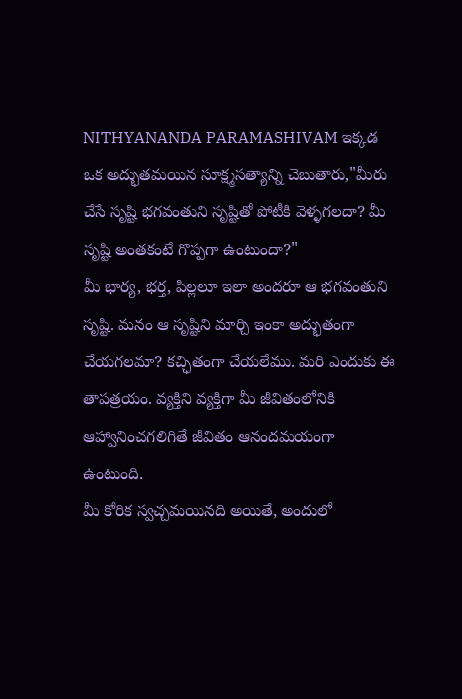NITHYANANDA PARAMASHIVAM ఇక్కడ ఒక అద్భుతమయిన సూక్ష్మసత్యాన్ని చెబుతారు,"మీరు చేసే సృష్టి భగవంతుని సృష్టితో పోటీకి వెళ్ళగలదా? మీ సృష్టి అంతకంటే గొప్పగా ఉంటుందా?"
మీ భార్య, భర్త, పిల్లలూ ఇలా అందరూ ఆ భగవంతుని సృష్టి. మనం ఆ సృష్టిని మార్చి ఇంకా అద్భుతంగా చేయగలమా? కచ్ఛితంగా చేయలేము. మరి ఎందుకు ఈ తాపత్రయం. వ్యక్తిని వ్యక్తిగా మీ జీవితంలోనికి ఆహ్వానించగలిగితే జీవితం ఆనందమయంగా ఉంటుంది.
మీ కోరిక స్వచ్చమయినది అయితే, అందులో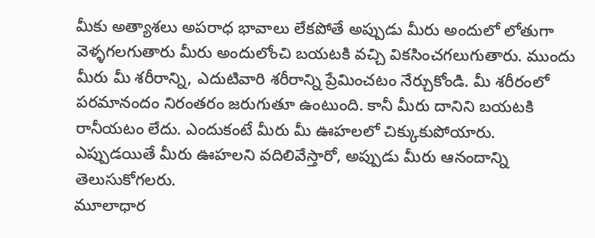మీకు అత్యాశలు అపరాధ భావాలు లేకపోతే అప్పుడు మీరు అందులో లోతుగా వెళ్ళగలగుతారు మీరు అందులోంచి బయటకి వచ్చి వికసించగలుగుతారు. ముందు మీరు మీ శరీరాన్ని, ఎదుటివారి శరీరాన్ని ప్రేమించటం నేర్చుకోండి. మీ శరీరంలో పరమానందం నిరంతరం జరుగుతూ ఉంటుంది. కానీ మీరు దానిని బయటకి రానీయటం లేదు. ఎందుకంటే మీరు మీ ఊహలలో చిక్కుకుపోయారు. ఎప్పుడయితే మీరు ఊహలని వదిలివేస్తారో, అప్పుడు మీరు ఆనందాన్ని తెలుసుకోగలరు.
మూలాధార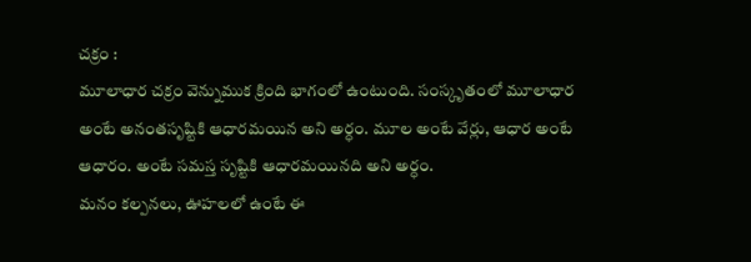చక్రం :
మూలాధార చక్రం వెన్నుముక క్రింది భాగంలో ఉంటుంది. సంస్కృతంలో మూలాధార అంటే అనంతసృష్టికి ఆధారమయిన అని అర్ధం. మూల అంటే వేర్లు, ఆధార అంటే ఆధారం. అంటే సమస్త సృష్టికి ఆధారమయినది అని అర్ధం.
మనం కల్పనలు, ఊహలలో ఉంటే ఈ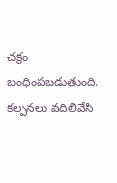చక్రం బంధింపబడుతుంది.
కల్పనలు వదిలివేసి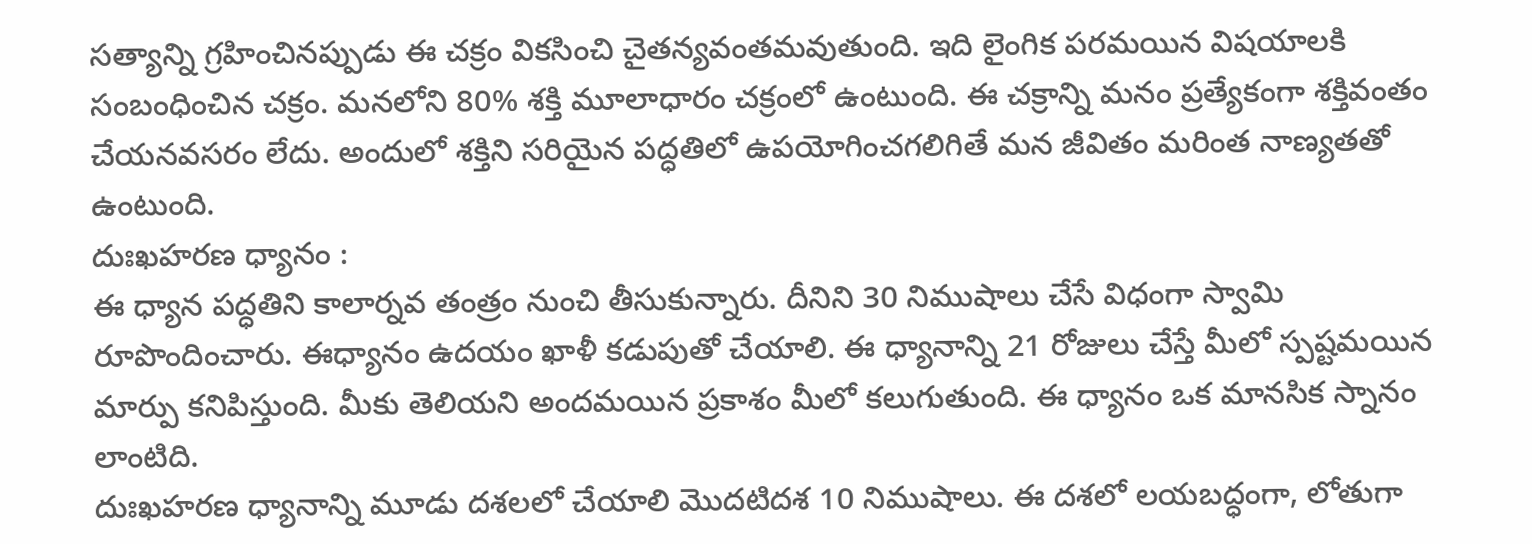సత్యాన్ని గ్రహించినప్పుడు ఈ చక్రం వికసించి చైతన్యవంతమవుతుంది. ఇది లైంగిక పరమయిన విషయాలకి సంబంధించిన చక్రం. మనలోని 80% శక్తి మూలాధారం చక్రంలో ఉంటుంది. ఈ చక్రాన్ని మనం ప్రత్యేకంగా శక్తివంతం చేయనవసరం లేదు. అందులో శక్తిని సరియైన పద్ధతిలో ఉపయోగించగలిగితే మన జీవితం మరింత నాణ్యతతో ఉంటుంది.
దుఃఖహరణ ధ్యానం :
ఈ ధ్యాన పద్ధతిని కాలార్నవ తంత్రం నుంచి తీసుకున్నారు. దీనిని 30 నిముషాలు చేసే విధంగా స్వామి రూపొందించారు. ఈధ్యానం ఉదయం ఖాళీ కడుపుతో చేయాలి. ఈ ధ్యానాన్ని 21 రోజులు చేస్తే మీలో స్పష్టమయిన మార్పు కనిపిస్తుంది. మీకు తెలియని అందమయిన ప్రకాశం మీలో కలుగుతుంది. ఈ ధ్యానం ఒక మానసిక స్నానం లాంటిది.
దుఃఖహరణ ధ్యానాన్ని మూడు దశలలో చేయాలి మొదటిదశ 10 నిముషాలు. ఈ దశలో లయబద్ధంగా, లోతుగా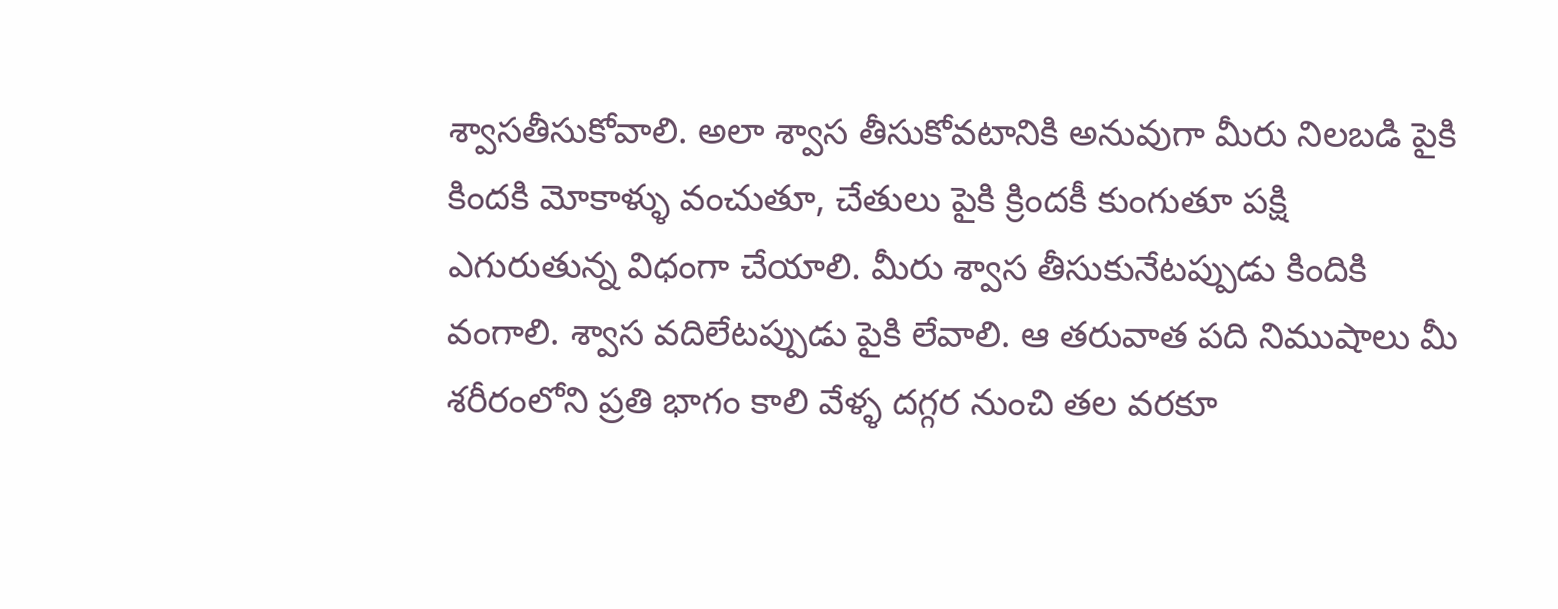శ్వాసతీసుకోవాలి. అలా శ్వాస తీసుకోవటానికి అనువుగా మీరు నిలబడి పైకి కిందకి మోకాళ్ళు వంచుతూ, చేతులు పైకి క్రిందకీ కుంగుతూ పక్షి ఎగురుతున్న విధంగా చేయాలి. మీరు శ్వాస తీసుకునేటప్పుడు కిందికి వంగాలి. శ్వాస వదిలేటప్పుడు పైకి లేవాలి. ఆ తరువాత పది నిముషాలు మీ శరీరంలోని ప్రతి భాగం కాలి వేళ్ళ దగ్గర నుంచి తల వరకూ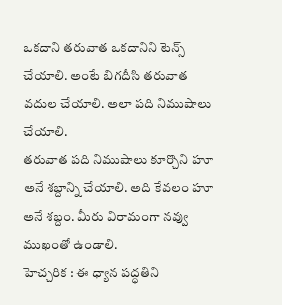ఒకదాని తరువాత ఒకదానిని టెన్స్ చేయాలి. అంటే బిగదీసి తరువాత వదుల చేయాలి. అలా పది నిముషాలు చేయాలి.
తరువాత పది నిముషాలు కూర్చొని హూ అనే శబ్దాన్ని చేయాలి. అది కేవలం హూ అనే శబ్దం. మీరు విరామంగా నవ్వు ముఖంతో ఉండాలి.
హెచ్చరిక : ఈ ధ్యాన పద్ధతిని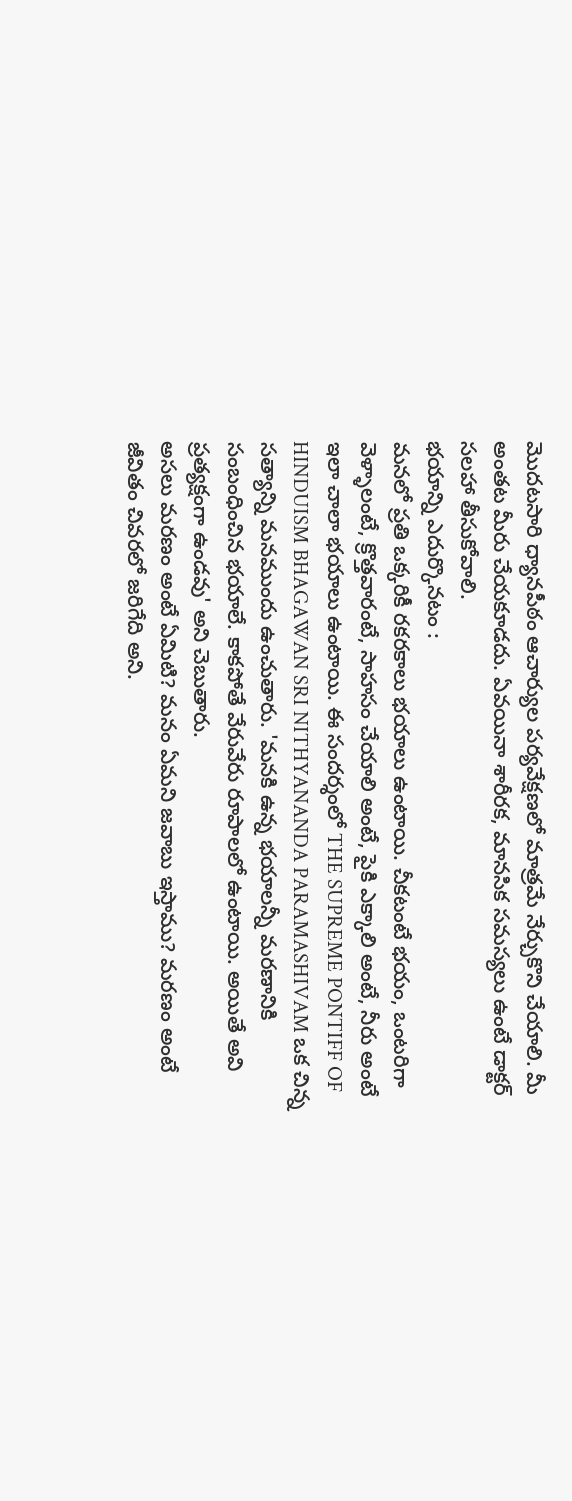మొదటసారి ధ్యానపీఠం ఆచార్యుల పర్యవేక్షణలో మాత్రమే నేర్చుకొని చేయాలి. మీ అంతట మీరు చేయకూడదు. ఏవయినా శారీరక, మానసిక సమస్యలు ఉంటే డాక్టర్ సలహా తీసుకోవాలి.
భయాన్ని ఎదుర్కొనటం :
మనలో ప్రతి ఒక్కరికీ రకరకాలు భయాలు ఉంటాయి. చీకటంటే భయం, ఒంటరిగా వెళ్ళాలంటే, క్రొత్తవారంటే, సాహసం చేయాలి అంటే, పైకి ఎక్కాలి అంటే, నీరు అంటే ఇలా చాలా భయాలు ఉంటాయి. ఈ సందర్శంలో THE SUPREME PONTIFF OF HINDUISM BHAGAWAN SRI NITHYANANDA PARAMASHIVAM ఒక చిన్న సత్యాన్ని మనముందు ఉంచుతారు. 'మనకి ఉన్న భయాలన్నీ మరణానికి సంబంధించిన భయాలే. కాకపోతే వేరువేరు రూపాలలో ఉంటాయి. అయితే అవి ప్రత్యక్షంగా ఉండవు' అని చెబుతారు.
అసలు మరణం అంటే ఏమిటి? మనం ఏమని జవాబు ఇస్తాము? మరణం అంటే జీవితం చివరలో జరిగేది అని.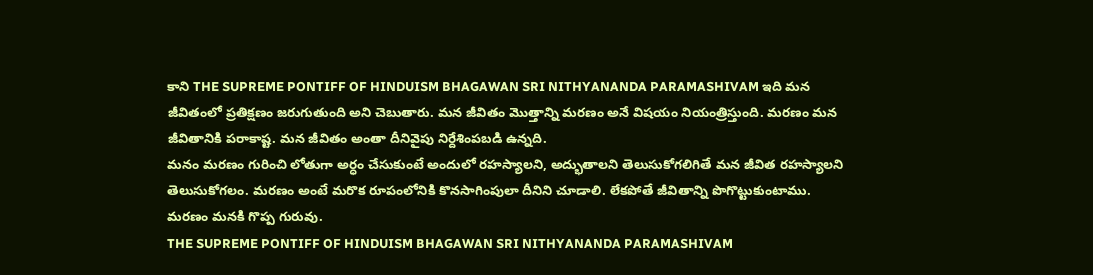కాని THE SUPREME PONTIFF OF HINDUISM BHAGAWAN SRI NITHYANANDA PARAMASHIVAM ఇది మన జీవితంలో ప్రతిక్షణం జరుగుతుంది అని చెబుతారు. మన జీవితం మొత్తాన్ని మరణం అనే విషయం నియంత్రిస్తుంది. మరణం మన జీవితానికి పరాకాష్ట. మన జీవితం అంతా దీనివైపు నిర్దేశింపబడి ఉన్నది.
మనం మరణం గురించి లోతుగా అర్ధం చేసుకుంటే అందులో రహస్యాలని, అద్భుతాలని తెలుసుకోగలిగితే మన జీవిత రహస్యాలని తెలుసుకోగలం. మరణం అంటే మరొక రూపంలోనికి కొనసాగింపులా దీనిని చూడాలి. లేకపోతే జీవితాన్ని పొగొట్టుకుంటాము. మరణం మనకి గొప్ప గురువు.
THE SUPREME PONTIFF OF HINDUISM BHAGAWAN SRI NITHYANANDA PARAMASHIVAM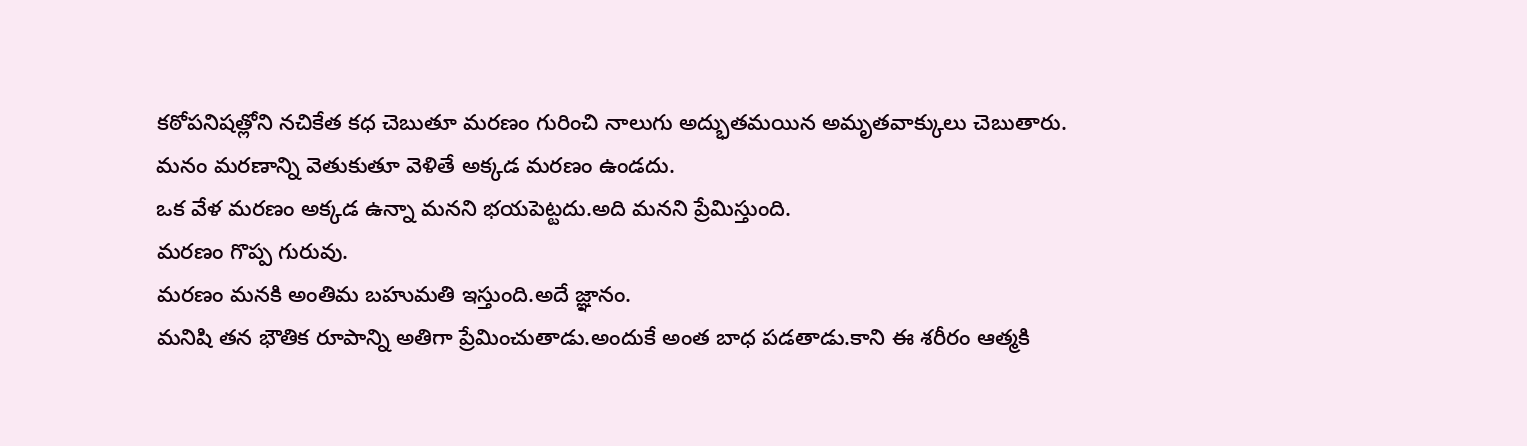కఠోపనిషత్లోని నచికేత కధ చెబుతూ మరణం గురించి నాలుగు అద్భుతమయిన అమృతవాక్కులు చెబుతారు.
మనం మరణాన్ని వెతుకుతూ వెళితే అక్కడ మరణం ఉండదు.
ఒక వేళ మరణం అక్కడ ఉన్నా మనని భయపెట్టదు.అది మనని ప్రేమిస్తుంది.
మరణం గొప్ప గురువు.
మరణం మనకి అంతిమ బహుమతి ఇస్తుంది.అదే జ్ఞానం.
మనిషి తన భౌతిక రూపాన్ని అతిగా ప్రేమించుతాడు.అందుకే అంత బాధ పడతాడు.కాని ఈ శరీరం ఆత్మకి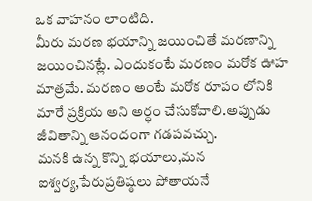ఒక వాహనం లాంటిది.
మీరు మరణ భయాన్ని జయించితే మరణాన్ని జయించినట్లే. ఎందుకంటే మరణం మరోక ఊహ మాత్రమే. మరణం అంటే మరోక రూపం లోనికి మారే ప్రక్రియ అని అర్ధం చేసుకోవాలి.అప్పుడు జీవితాన్ని ఆనందంగా గడపవచ్చు.
మనకి ఉన్న కొన్ని భయాలు,మన ఐశ్వర్య,పేరుప్రతిష్ఠలు పోతాయనే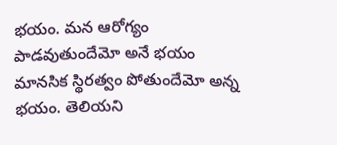భయం. మన ఆరోగ్యం పాడవుతుందేమో అనే భయం మానసిక స్థిరత్వం పోతుందేమో అన్న భయం. తెలియని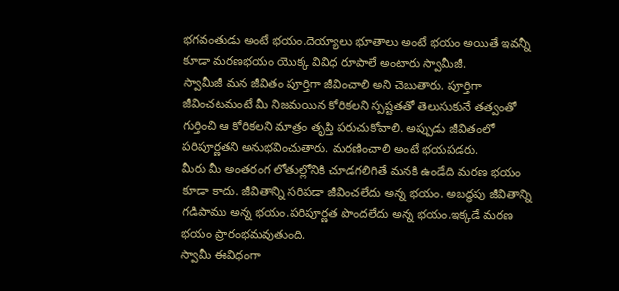భగవంతుడు అంటే భయం.దెయ్యాలు భూతాలు అంటే భయం అయితే ఇవన్నీ కూడా మరణభయం యొక్క వివిధ రూపాలే అంటారు స్వామీజీ.
స్వామీజీ మన జీవితం పూర్తిగా జీవించాలి అని చెబుతారు. పూర్తిగా జీవించటమంటే మీ నిజమయిన కోరికలని స్పష్టతతో తెలుసుకునే తత్వంతో గుర్తించి ఆ కోరికలని మాత్రం తృప్తి పరుచుకోవాలి. అప్పుడు జీవితంలో పరిపూర్ణతని అనుభవించుతారు. మరణించాలి అంటే భయపడరు.
మీరు మీ అంతరంగ లోతుల్లోనికి చూడగలిగితే మనకి ఉండేది మరణ భయం కూడా కాదు. జీవితాన్ని సరిపడా జీవించలేదు అన్న భయం. అబద్ధపు జీవితాన్ని గడిపాము అన్న భయం.పరిపూర్ణత పొందలేదు అన్న భయం.ఇక్కడే మరణ భయం ప్రారంభమవుతుంది.
స్వామీ ఈవిధంగా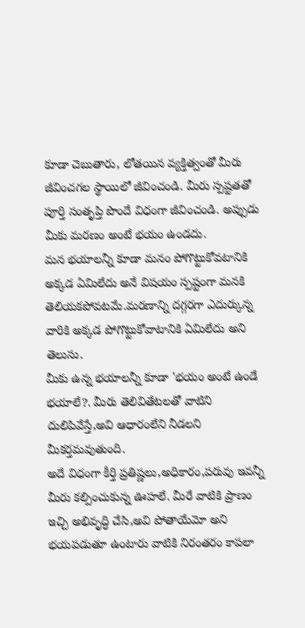కూడా చెబుతారు, లోతయిన వ్యక్తిత్వంతో మీరు జీవించగల స్థాయిలో జీవించండి. మీరు స్పష్టతతో పూర్తి సంతృప్తి పొందే విధంగా జీవించండి. అప్పుడు మీకు మరణం అంటే భయం ఉండదు.
మన భయాలన్నీ కూడా మనం పోగొట్టుకోవటానికి అక్కడ ఏమిలేదు అనే విషయం స్పష్టంగా మనకి తెలియకపోవటమే.మరణాన్ని దగ్గరగా ఎదుర్కున్న వారికి అక్కడ పోగొట్టుకోవాటానికి ఏమిలేదు అని తెలుసు.
మీకు ఉన్న భయాలన్నీ కూడా 'భయం అంటే ఉండే భయాలే?. మీరు తెలివితేటలతో వాటిని దులిపివేస్తే,అవి ఆధారంలేని నీడలని మీకర్తమవుతుంది.
అదే విధంగా కీర్తి ప్రతిష్ణలు,అధికారం,పరువు ఇవన్నీ మీరు కల్పించుకున్న ఊహలే. మీరే వాటికి ప్రాణం ఇచ్చి అభివృద్ధి చేసి,అవి పోతాయేమో అని భయపడుతూ ఉంటారు వాటికి నిరంతరం కాపలా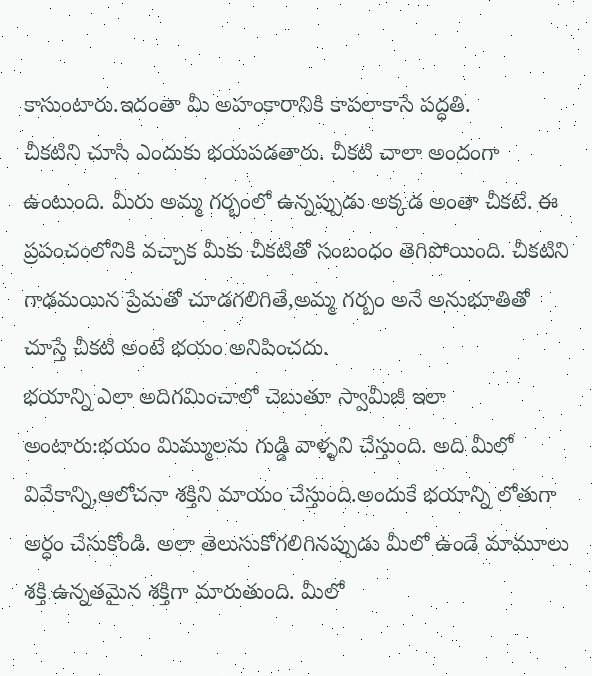కాసుంటారు.ఇదంతా మీ అహంకారానికి కాపలాకాసే పద్ధతి.
చీకటిని చూసి ఎందుకు భయపడతారు. చీకటి చాలా అందంగా ఉంటుంది. మీరు అమ్మ గర్భంలో ఉన్నప్పుడు అక్కడ అంతా చీకటే. ఈ ప్రపంచంలోనికి వచ్చాక మీకు చీకటితో సంబంధం తెగిపోయింది. చీకటిని గాఢమయిన ప్రేమతో చూడగలిగితే,అమ్మ గర్బం అనే అనుభూతితో చూస్తే చీకటి అంటే భయం అనిపించదు.
భయాన్ని ఎలా అదిగమించాలో చెబుతూ స్వామీజీ ఇలా అంటారు:భయం మిమ్ములను గుడ్డి వాళ్ళని చేస్తుంది. అది మీలో వివేకాన్ని,ఆలోచనా శక్తిని మాయం చేస్తుంది.అందుకే భయాన్ని లోతుగా అర్ధం చేసుకోండి. అలా తెలుసుకోగలిగినప్పుడు మీలో ఉండే మామూలు శక్తి ఉన్నతమైన శక్తిగా మారుతుంది. మీలో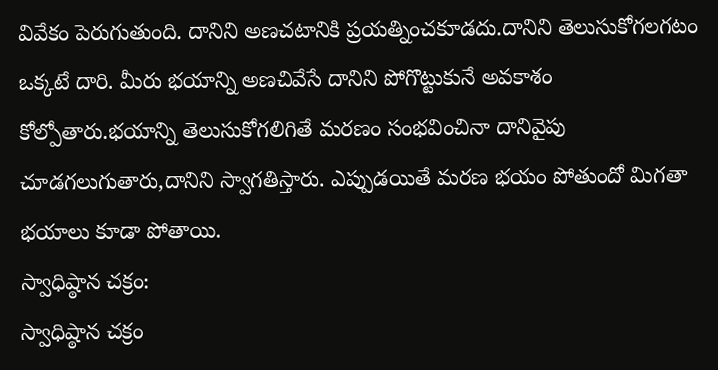వివేకం పెరుగుతుంది. దానిని అణచటానికి ప్రయత్నించకూడదు.దానిని తెలుసుకోగలగటం ఒక్కటే దారి. మీరు భయాన్ని అణచివేసే దానిని పోగొట్టుకునే అవకాశం కోల్పోతారు.భయాన్ని తెలుసుకోగలిగితే మరణం సంభవించినా దానివైపు చూడగలుగుతారు,దానిని స్వాగతిస్తారు. ఎప్పుడయితే మరణ భయం పోతుందో మిగతా భయాలు కూడా పోతాయి.
స్వాధిష్ఠాన చక్రం:
స్వాధిష్ఠాన చక్రం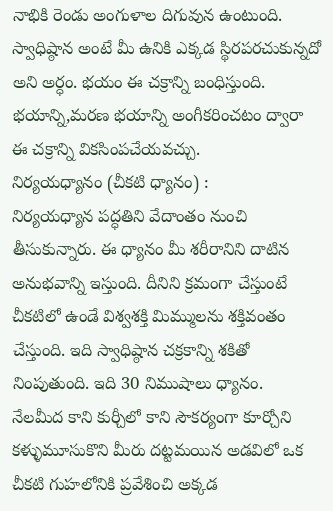నాభికి రెండు అంగుళాల దిగువున ఉంటుంది. స్వాధిష్ఠాన అంటే మీ ఉనికి ఎక్కడ స్థిరపరచుకున్నదో అని అర్ధం. భయం ఈ చక్రాన్ని బంధిస్తుంది. భయాన్ని,మరణ భయాన్ని అంగీకరించటం ద్వారా ఈ చక్రాన్ని వికసింపచేయవచ్చు.
నిర్యయధ్యానం (చీకటి ధ్యానం) :
నిర్యయధ్యాన పద్ధతిని వేదాంతం నుంచి తీసుకున్నారు. ఈ ధ్యానం మీ శరీరానిని దాటిన అనుభవాన్ని ఇస్తుంది. దీనిని క్రమంగా చేస్తుంటే చీకటిలో ఉండే విశ్వశక్తి మిమ్ములను శక్తివంతం చేస్తుంది. ఇది స్వాధిష్ఠాన చక్రకాన్ని శకితో నింపుతుంది. ఇది 30 నిముషాలు ధ్యానం.
నేలమీద కాని కుర్చీలో కాని సౌకర్యంగా కూర్చోని కళ్ళుమూసుకొని మీరు దట్టమయిన అడవిలో ఒక చీకటి గుహలోనికి ప్రవేశించి అక్కడ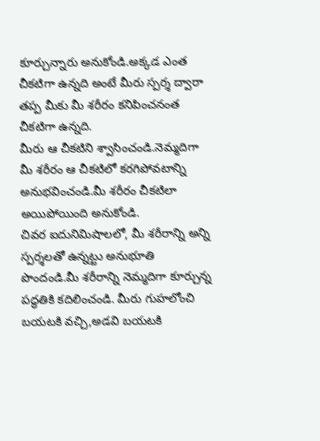కూర్చున్నారు అనుకోండి.అక్కడ ఎంత చీకటిగా ఉన్నది అంటే మీరు స్పర్శ ద్వారా తప్ప మీకు మీ శరీరం కనిపించనంత చీకటిగా ఉన్నది.
మీరు ఆ చీకటిని శ్వాసించండి.నెమ్మదిగా మీ శరీరం ఆ చీకటిలో కరగిపోవటాన్ని అనుభవించండి.మీ శరీరం చీకటిలా అయిపోయింది అనుకోండి.
చివర ఐదునిమిషాలలో, మీ శరీరాన్ని అన్ని స్పర్శలతో ఉన్నట్టు అనుభూతి పొందండి.మీ శరీరాన్ని నెమ్మదిగా కూర్చున్న పద్ధతికి కదిలించండి. మీరు గుహలోంచి బయటకి వచ్చి,అడవి బయటకి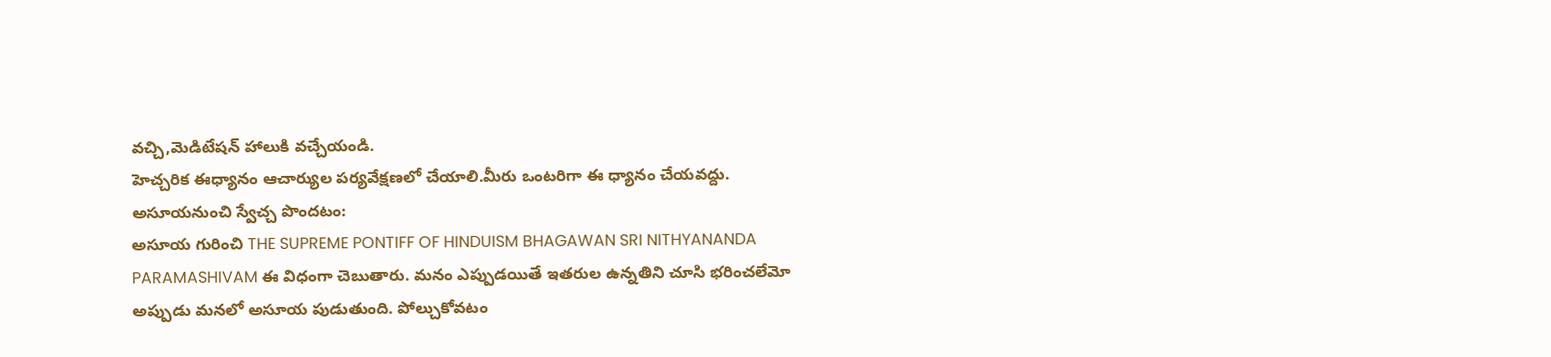వచ్చి,మెడిటేషన్ హాలుకి వచ్చేయండి.
హెచ్చరిక ఈధ్యానం ఆచార్యుల పర్యవేక్షణలో చేయాలి.మీరు ఒంటరిగా ఈ ధ్యానం చేయవద్దు.
అసూయనుంచి స్వేచ్చ పొందటం:
అసూయ గురించి THE SUPREME PONTIFF OF HINDUISM BHAGAWAN SRI NITHYANANDA PARAMASHIVAM ఈ విధంగా చెబుతారు. మనం ఎప్పుడయితే ఇతరుల ఉన్నతిని చూసి భరించలేమో అప్పుడు మనలో అసూయ పుడుతుంది. పోల్చుకోవటం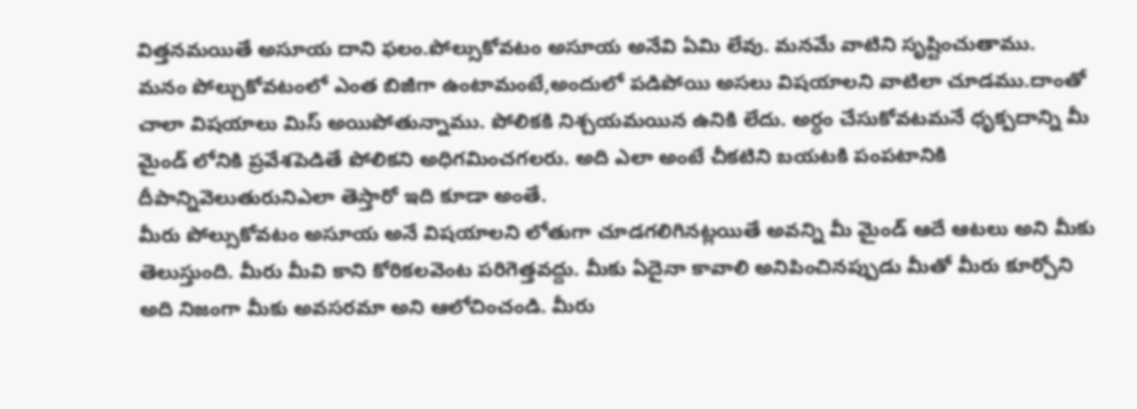విత్తనమయితే అసూయ దాని ఫలం.పోల్సుకోవటం అసూయ అనేవి ఏమి లేవు. మనమే వాటిని సృష్టించుతాము.
మనం పోల్చుకోవటంలో ఎంత బిజీగా ఉంటామంటే,అందులో పడిపోయి అసలు విషయాలని వాటిలా చూడము.దాంతో చాలా విషయాలు మిస్ అయిపోతున్నాము. పోలికకి నిశ్చయమయిన ఉనికి లేదు. అర్ధం చేసుకోవటమనే ధృక్పదాన్ని మీ మైండ్ లోనికి ప్రవేశపెడితే పోలికని అధిగమించగలరు. అది ఎలా అంటే చీకటిని బయటకి పంపటానికి దీపాన్నివెలుతురునిఎలా తెస్తారో ఇది కూడా అంతే.
మీరు పోల్సుకోవటం అసూయ అనే విషయాలని లోతుగా చూడగలిగినట్లయితే అవన్ని మీ మైండ్ ఆదే ఆటలు అని మీకు తెలుస్తుంది. మీరు మీవి కాని కోరికలవెంట పరిగెత్తవద్దు. మీకు ఏదైనా కావాలి అనిపించినప్పుడు మీతో మీరు కూర్చోని అది నిజంగా మీకు అవసరమా అని ఆలోచించండి. మీరు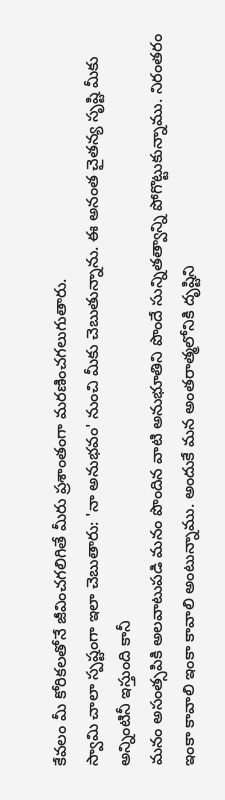కేవలం మీ కోరికలతోనే జీవించగలిగితే మీరు ప్రశాంతంగా మరణించగలుగుతారు.
స్వామి చాలా స్పష్టంగా ఇలా చెబుతారు: 'నా అనుభవం' నుంచి మీకు చెబుతున్నాను. ఈ అనంత చైతన్య సృష్టి మీకు అన్నింటినీ ఇస్తుంది కానీ
మనం అసంత్సపికి అలవాటుపడి మనం పొందిన వాటి అనుభూతిని పొందే సున్నితత్వాన్ని పోగొట్టుకున్నాము. నిరంతరం ఇంకా కావాలి ఇంకా కావాలి అంటున్నాము. అందుకే మన అంతరాత్మలోనికి దృష్టిని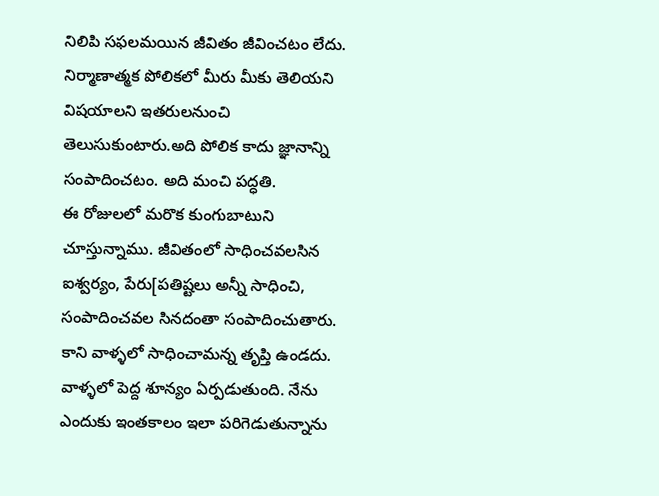నిలిపి సఫలమయిన జీవితం జీవించటం లేదు.
నిర్మాణాత్మక పోలికలో మీరు మీకు తెలియని విషయాలని ఇతరులనుంచి తెలుసుకుంటారు.అది పోలిక కాదు జ్ఞానాన్ని సంపాదించటం. అది మంచి పద్ధతి.
ఈ రోజులలో మరొక కుంగుబాటుని చూస్తున్నాము. జీవితంలో సాధించవలసిన ఐశ్వర్యం, పేరు[పతిష్టలు అన్నీ సాధించి, సంపాదించవల సినదంతా సంపాదించుతారు. కాని వాళ్ళలో సాధించామన్న తృప్తి ఉండదు. వాళ్ళలో పెద్ద శూన్యం ఏర్పడుతుంది. నేను ఎందుకు ఇంతకాలం ఇలా పరిగెడుతున్నాను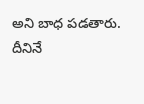అని బాధ పడతారు. దీనినే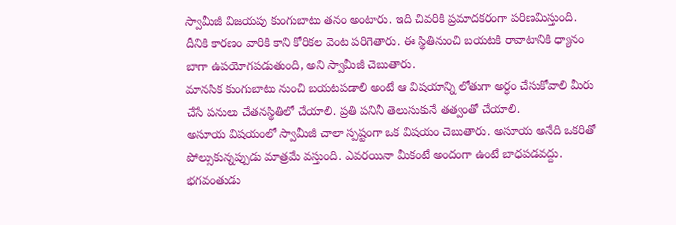స్వామీజీ విజయపు కుంగుబాటు తనం అంటారు. ఇది చివరికి ప్రమాదకరంగా పరిణమిస్తుంది. దీనికి కారణం వారికి కాని కోరికల వెంట పరిగెతారు. ఈ స్థితినుంచి బయటకి రావాటానికి ధ్యానం బాగా ఉపయోగపడుతుంది, అని స్వామీజీ చెబుతారు.
మానసిక కుంగుబాటు నుంచి బయటపడాలి అంటే ఆ విషయాన్ని లోతుగా అర్ధం చేసుకోవాలి మీరు చేసే పనులు చేతనస్థితిలో చేయాలి. ప్రతి పనినీ తెలుసుకునే తత్వంతో చేయాలి.
అసూయ విషయంలో స్వామీజీ చాలా స్పష్టంగా ఒక విషయం చెబుతారు. అసూయ అనేది ఒకరితో పోల్సుకున్నప్పుడు మాత్రమే వస్తుంది. ఎవరయినా మీకంటే అందంగా ఉంటే బాధపడవద్దు. భగవంతుడు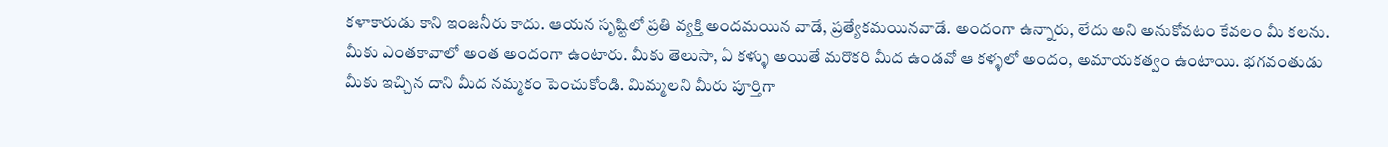కళాకారుడు కాని ఇంజనీరు కాదు. ఆయన సృష్టిలో ప్రతి వ్యక్తి అందమయిన వాడే, ప్రత్యేకమయినవాడే. అందంగా ఉన్నారు, లేదు అని అనుకోవటం కేవలం మీ కలను. మీకు ఎంతకావాలో అంత అందంగా ఉంటారు. మీకు తెలుసా, ఏ కళ్ళు అయితే మరొకరి మీద ఉండవో ఆ కళ్ళలో అందం, అమాయకత్వం ఉంటాయి. భగవంతుడు మీకు ఇచ్చిన దాని మీద నమ్మకం పెంచుకోండి. మిమ్మలని మీరు పూర్తిగా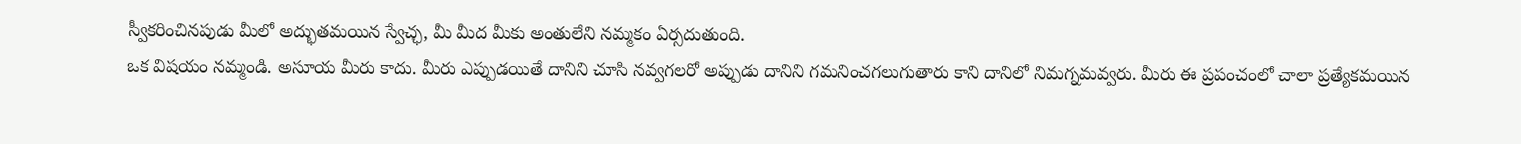స్వీకరించినపుడు మీలో అద్భుతమయిన స్వేచ్ఛ, మీ మీద మీకు అంతులేని నమ్మకం ఏర్సదుతుంది.
ఒక విషయం నమ్మండి. అసూయ మీరు కాదు. మీరు ఎప్పుడయితే దానిని చూసి నవ్వగలరో అప్పుడు దానిని గమనించగలుగుతారు కాని దానిలో నిమగ్నమవ్వరు. మీరు ఈ ప్రపంచంలో చాలా ప్రత్యేకమయిన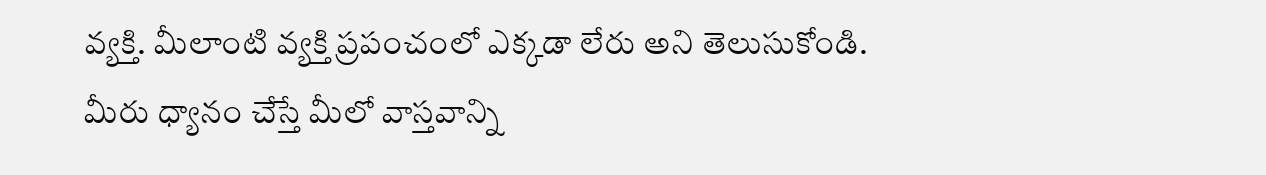వ్యక్తి. మీలాంటి వ్యక్తి ప్రపంచంలో ఎక్కడా లేరు అని తెలుసుకోండి.
మీరు ధ్యానం చేస్తే మీలో వాస్తవాన్ని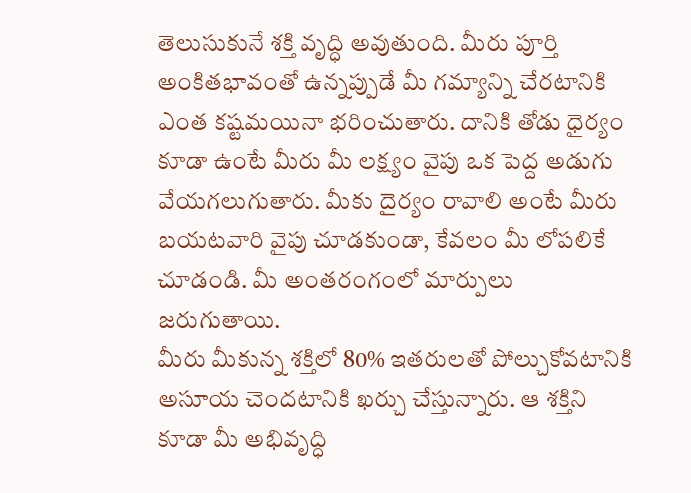తెలుసుకునే శక్తి వృద్ధి అవుతుంది. మీరు పూర్తి అంకితభావంతో ఉన్నప్పుడే మీ గమ్యాన్ని చేరటానికి ఎంత కష్టమయినా భరించుతారు. దానికి తోడు ధైర్యం కూడా ఉంటే మీరు మీ లక్ష్యం వైపు ఒక పెద్ద అడుగు వేయగలుగుతారు. మీకు దైర్యం రావాలి అంటే మీరు బయటవారి వైపు చూడకుండా, కేవలం మీ లోపలికే చూడండి. మీ అంతరంగంలో మార్పులు జరుగుతాయి.
మీరు మీకున్న శక్తిలో 80% ఇతరులతో పోల్చుకోవటానికి అసూయ చెందటానికి ఖర్చు చేస్తున్నారు. ఆ శక్తిని కూడా మీ అభివృద్ధి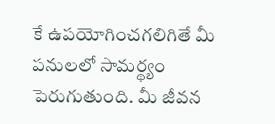కే ఉపయోగించగలిగితే మీ పనులలో సామర్థ్యం పెరుగుతుంది. మీ జీవన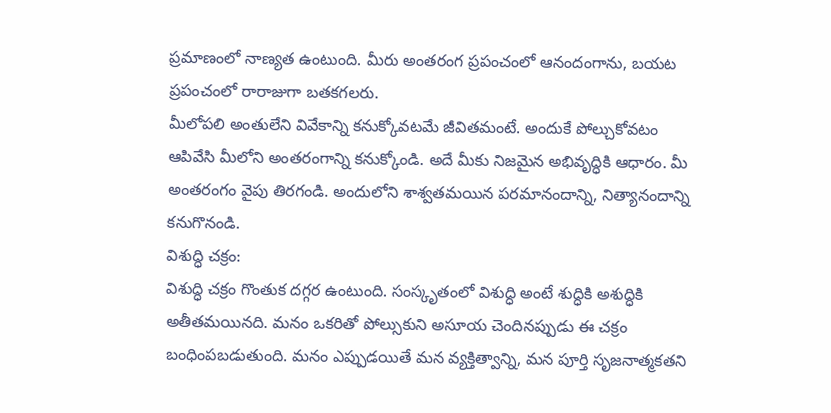ప్రమాణంలో నాణ్యత ఉంటుంది. మీరు అంతరంగ ప్రపంచంలో ఆనందంగాను, బయట ప్రపంచంలో రారాజుగా బతకగలరు.
మీలోపలి అంతులేని వివేకాన్ని కనుక్కోవటమే జీవితమంటే. అందుకే పోల్చుకోవటం ఆపివేసి మీలోని అంతరంగాన్ని కనుక్కోండి. అదే మీకు నిజమైన అభివృద్ధికి ఆధారం. మీ అంతరంగం వైపు తిరగండి. అందులోని శాశ్వతమయిన పరమానందాన్ని, నిత్యానందాన్ని కనుగొనండి.
విశుద్ధి చక్రం:
విశుద్ధి చక్రం గొంతుక దగ్గర ఉంటుంది. సంస్కృతంలో విశుద్ధి అంటే శుద్ధికి అశుద్ధికి అతీతమయినది. మనం ఒకరితో పోల్సుకుని అసూయ చెందినప్పుడు ఈ చక్రం బంధింపబడుతుంది. మనం ఎప్పుడయితే మన వ్యక్తిత్వాన్ని, మన పూర్తి సృజనాత్మకతని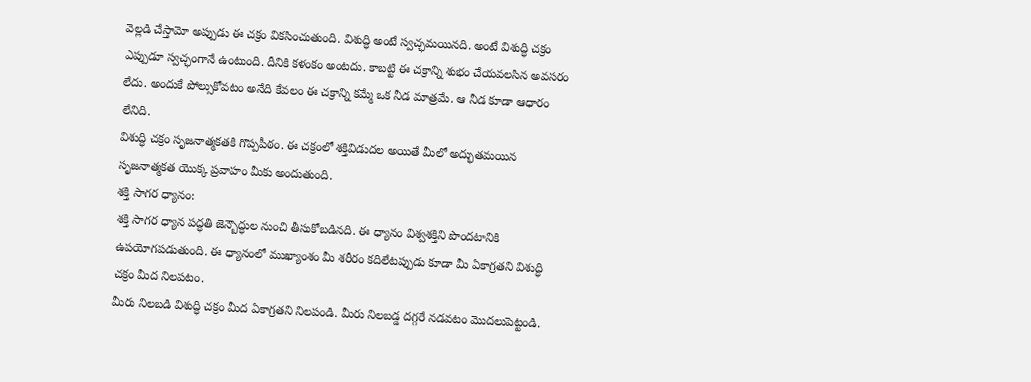వెల్లడి చేస్తామో అప్పుడు ఈ చక్రం వికసించుతుంది. విశుద్ధి అంటే స్వచ్ఛమయినది. అంటే విశుద్ధి చక్రం ఎప్పుడూ స్వచ్ఛంగానే ఉంటుంది. దీనికి కళంకం అంటదు. కాబట్టి ఈ చక్రాన్ని శుభం చేయవలసిన అవసరం లేదు. అందుకే పోల్సుకోవటం అనేది కేవలం ఈ చక్రాన్ని కమ్మే ఒక నీడ మాత్రమే. ఆ నీడ కూడా ఆధారం లేనిది.
విశుద్ధి చక్రం సృజనాత్మకతకి గొప్పపీఠం. ఈ చక్రంలో శక్తివిడుదల అయితే మీలో అద్భుతమయిన సృజనాత్మకత యొక్క ప్రవాహం మీకు అందుతుంది.
శక్తి సాగర ధ్యానం:
శక్తి సాగర ధ్యాన పద్ధతి జెన్బౌద్ధుల నుంచి తీసుకోబడినది. ఈ ధ్యానం విశ్వశక్తిని పొందటానికి ఉపయోగపడుతుంది. ఈ ధ్యానంలో ముఖ్యాంశం మీ శరీరం కదిలేటప్పుడు కూడా మీ ఏకాగ్రతని విశుద్ధి చక్రం మీద నిలపటం.
మీరు నిలబడి విశుద్ధి చక్రం మీద ఏకాగ్రతని నిలపండి. మీరు నిలబడ్డ దగ్గరే నడవటం మొదలుపెట్టండి.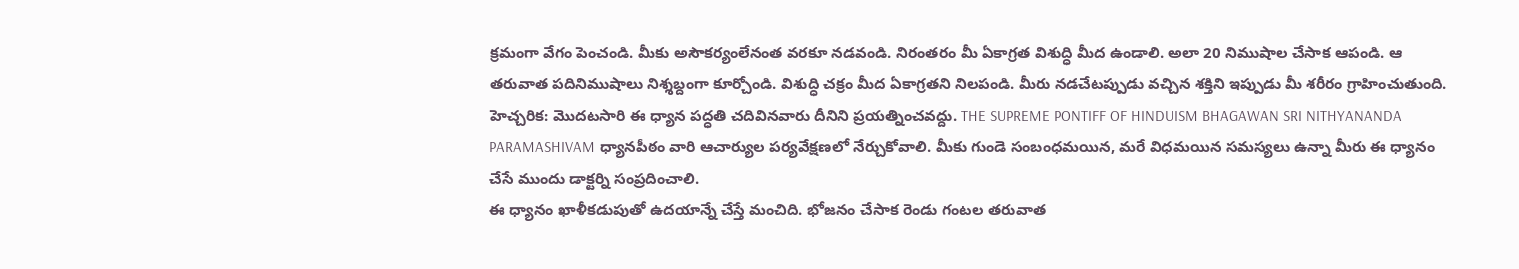క్రమంగా వేగం పెంచండి. మీకు అసౌకర్యంలేనంత వరకూ నడవండి. నిరంతరం మీ ఏకాగ్రత విశుద్ధి మీద ఉండాలి. అలా 20 నిముషాల చేసాక ఆపండి. ఆ తరువాత పదినిముషాలు నిశ్శబ్దంగా కూర్చోండి. విశుద్ధి చక్రం మీద ఏకాగ్రతని నిలపండి. మీరు నడచేటప్పుడు వచ్చిన శక్తిని ఇప్పుడు మీ శరీరం గ్రాహించుతుంది.
హెచ్చరిక: మొదటసారి ఈ ధ్యాన పద్ధతి చదివినవారు దీనిని ప్రయత్నించవద్దు. THE SUPREME PONTIFF OF HINDUISM BHAGAWAN SRI NITHYANANDA PARAMASHIVAM ధ్యానపీఠం వారి ఆచార్యుల పర్యవేక్షణలో నేర్చుకోవాలి. మీకు గుండె సంబంధమయిన, మరే విధమయిన సమస్యలు ఉన్నా మీరు ఈ ధ్యానం చేసే ముందు డాక్టర్ని సంప్రదించాలి.
ఈ ధ్యానం ఖాళీకడుపుతో ఉదయాన్నే చేస్తే మంచిది. భోజనం చేసాక రెండు గంటల తరువాత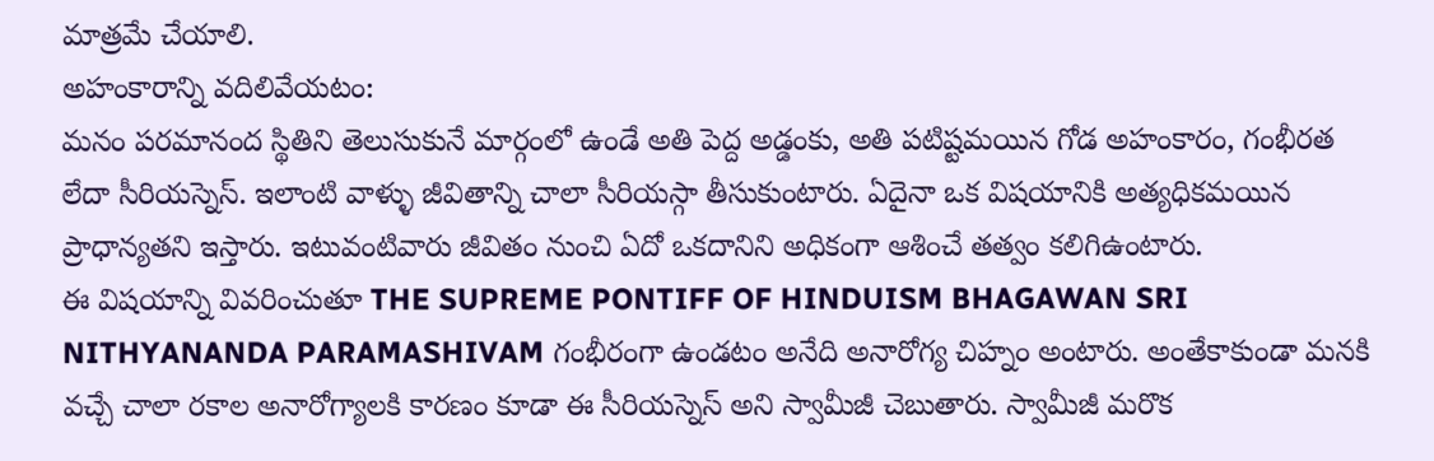మాత్రమే చేయాలి.
అహంకారాన్ని వదిలివేయటం:
మనం పరమానంద స్థితిని తెలుసుకునే మార్గంలో ఉండే అతి పెద్ద అడ్డంకు, అతి పటిష్టమయిన గోడ అహంకారం, గంభీరత లేదా సీరియస్నెస్. ఇలాంటి వాళ్ళు జీవితాన్ని చాలా సీరియస్గా తీసుకుంటారు. ఏదైనా ఒక విషయానికి అత్యధికమయిన ప్రాధాన్యతని ఇస్తారు. ఇటువంటివారు జీవితం నుంచి ఏదో ఒకదానిని అధికంగా ఆశించే తత్వం కలిగిఉంటారు.
ఈ విషయాన్ని వివరించుతూ THE SUPREME PONTIFF OF HINDUISM BHAGAWAN SRI NITHYANANDA PARAMASHIVAM గంభీరంగా ఉండటం అనేది అనారోగ్య చిహ్నం అంటారు. అంతేకాకుండా మనకి వచ్చే చాలా రకాల అనారోగ్యాలకి కారణం కూడా ఈ సీరియస్నెస్ అని స్వామీజీ చెబుతారు. స్వామీజీ మరొక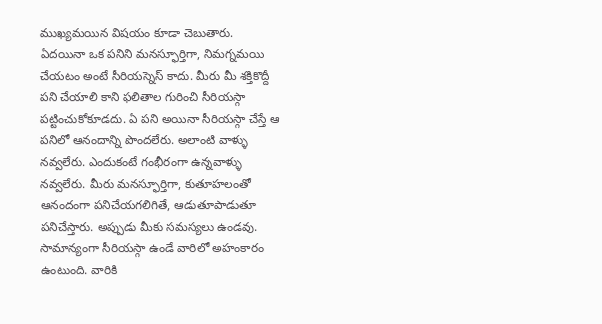ముఖ్యమయిన విషయం కూడా చెబుతారు. ఏదయినా ఒక పనిని మనస్ఫూర్తిగా, నిమగ్నమయి చేయటం అంటే సీరియస్నెస్ కాదు. మీరు మీ శక్తికొద్దీ పని చేయాలి కాని ఫలితాల గురించి సీరియస్గా పట్టించుకోకూడదు. ఏ పని అయినా సీరియస్గా చేస్తే ఆ పనిలో ఆనందాన్ని పొందలేరు. అలాంటి వాళ్ళు నవ్వలేరు. ఎందుకంటే గంభీరంగా ఉన్నవాళ్ళు నవ్వలేరు. మీరు మనస్ఫూర్తిగా, కుతూహలంతో ఆనందంగా పనిచేయగలిగితే, ఆడుతూపాడుతూ పనిచేస్తారు. అప్పుడు మీకు సమస్యలు ఉండవు.
సామాన్యంగా సీరియస్గా ఉండే వారిలో అహంకారం ఉంటుంది. వారికి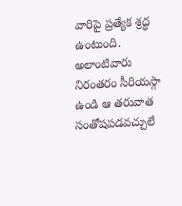వారిపై ప్రత్యేక శ్రద్ధ ఉంటుంది. అలాంటివారు నిరంతరం సీరియస్గా ఉండి ఆ తరువాత సంతోషపడవచ్చులే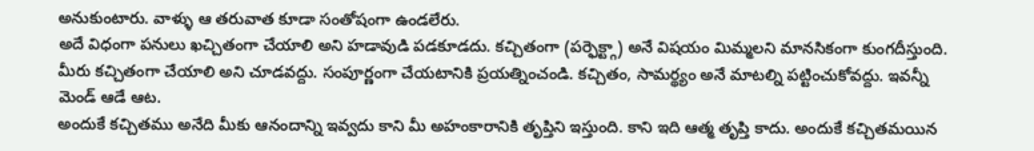అనుకుంటారు. వాళ్ళు ఆ తరువాత కూడా సంతోషంగా ఉండలేరు.
అదే విధంగా పనులు ఖచ్చితంగా చేయాలి అని హడావుడి పడకూడదు. కచ్చితంగా (పర్ఫెక్ట్గా) అనే విషయం మిమ్మలని మానసికంగా కుంగదీస్తుంది. మీరు కచ్చితంగా చేయాలి అని చూడవద్దు. సంపూర్ణంగా చేయటానికి ప్రయత్నించండి. కచ్చితం, సామర్థ్యం అనే మాటల్ని పట్టించుకోవద్దు. ఇవన్నీ మెండ్ ఆడే ఆట.
అందుకే కచ్చితము అనేది మీకు ఆనందాన్ని ఇవ్వదు కాని మీ అహంకారానికి తృప్తిని ఇస్తుంది. కాని ఇది ఆత్మ తృప్తి కాదు. అందుకే కచ్చితమయిన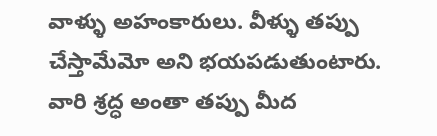వాళ్ళు అహంకారులు. వీళ్ళు తప్పు చేస్తామేమో అని భయపడుతుంటారు. వారి శ్రద్ధ అంతా తప్పు మీద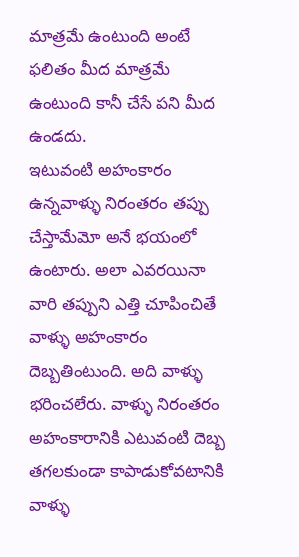మాత్రమే ఉంటుంది అంటే ఫలితం మీద మాత్రమే ఉంటుంది కానీ చేసే పని మీద ఉండదు.
ఇటువంటి అహంకారం ఉన్నవాళ్ళు నిరంతరం తప్పు చేస్తామేమో అనే భయంలో ఉంటారు. అలా ఎవరయినా వారి తప్పుని ఎత్తి చూపించితే వాళ్ళు అహంకారం దెబ్బతింటుంది. అది వాళ్ళు భరించలేరు. వాళ్ళు నిరంతరం అహంకారానికి ఎటువంటి దెబ్బ తగలకుండా కాపాడుకోవటానికి వాళ్ళు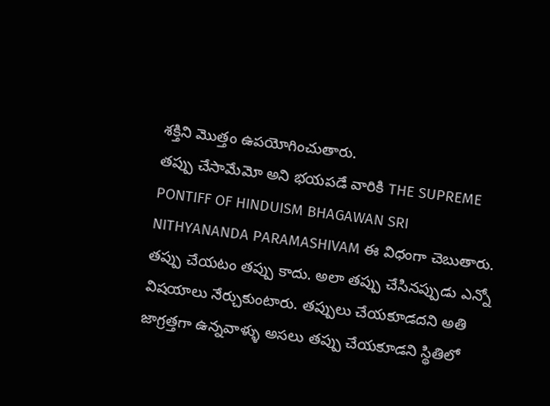శక్తిని మొత్తం ఉపయోగించుతారు.
తప్పు చేసామేమో అని భయపడే వారికి THE SUPREME PONTIFF OF HINDUISM BHAGAWAN SRI NITHYANANDA PARAMASHIVAM ఈ విధంగా చెబుతారు. తప్పు చేయటం తప్పు కాదు. అలా తప్పు చేసినప్పుడు ఎన్నో విషయాలు నేర్చుకుంటారు. తప్పులు చేయకూడదని అతి జాగ్రత్తగా ఉన్నవాళ్ళు అసలు తప్పు చేయకూడని స్థితిలో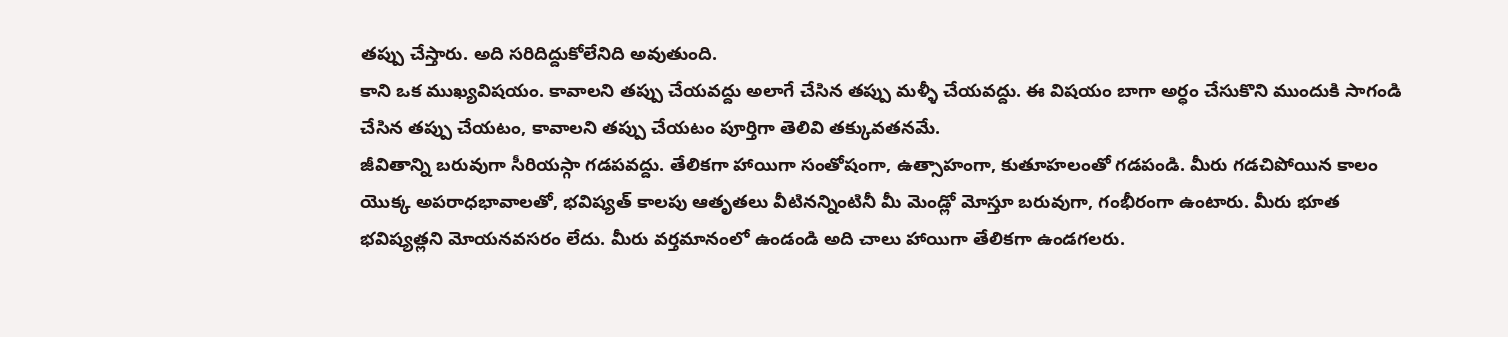తప్పు చేస్తారు. అది సరిదిద్దుకోలేనిది అవుతుంది.
కాని ఒక ముఖ్యవిషయం. కావాలని తప్పు చేయవద్దు అలాగే చేసిన తప్పు మళ్ళీ చేయవద్దు. ఈ విషయం బాగా అర్ధం చేసుకొని ముందుకి సాగండి చేసిన తప్పు చేయటం, కావాలని తప్పు చేయటం పూర్తిగా తెలివి తక్కువతనమే.
జీవితాన్ని బరువుగా సీరియస్గా గడపవద్దు. తేలికగా హాయిగా సంతోషంగా, ఉత్సాహంగా, కుతూహలంతో గడపండి. మీరు గడచిపోయిన కాలం యొక్క అపరాధభావాలతో, భవిష్యత్ కాలపు ఆతృతలు వీటినన్నింటినీ మీ మెండ్లో మోస్తూ బరువుగా, గంభీరంగా ఉంటారు. మీరు భూత భవిష్యత్లని మోయనవసరం లేదు. మీరు వర్తమానంలో ఉండండి అది చాలు హాయిగా తేలికగా ఉండగలరు.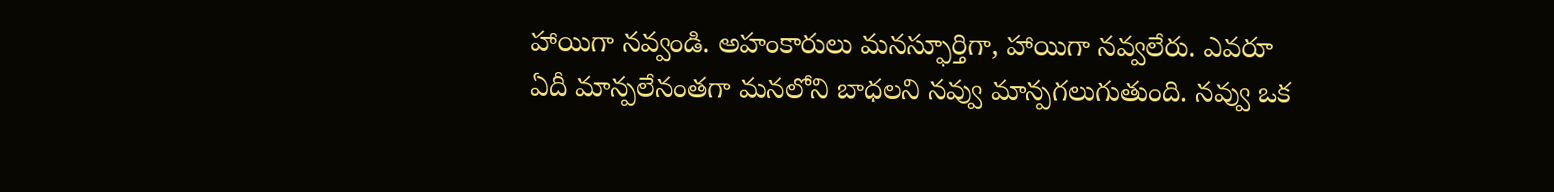హాయిగా నవ్వండి. అహంకారులు మనస్ఫూర్తిగా, హాయిగా నవ్వలేరు. ఎవరూ ఏదీ మాన్పలేనంతగా మనలోని బాధలని నవ్వు మాన్పగలుగుతుంది. నవ్వు ఒక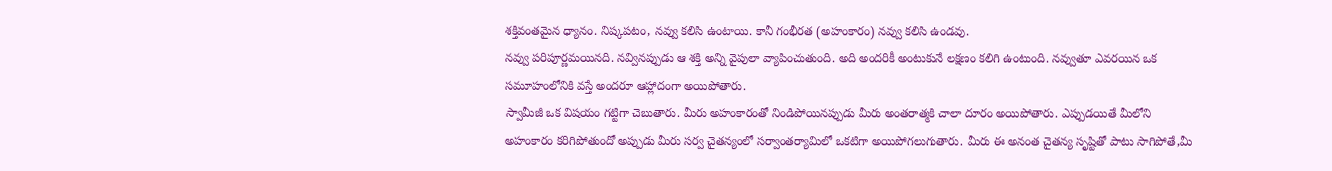శక్తివంతమైన ధ్యానం. నిష్కపటం, నవ్వు కలిసి ఉంటాయి. కానీ గంభీరత (అహంకారం) నవ్వు కలిసి ఉండవు.
నవ్వు పరిపూర్ణమయినది. నవ్వినప్పుడు ఆ శక్తి అన్ని వైపులా వ్యాపించుతుంది. అది అందరికీ అంటుకునే లక్షణం కలిగి ఉంటుంది. నవ్వుతూ ఎవరయిన ఒక సమూహంలోనికి వస్తే అందరూ ఆహ్లాదంగా అయిపోతారు.
స్వామీజీ ఒక విషయం గట్టిగా చెబుతారు. మీరు అహంకారంతో నిండిపోయినప్పుడు మీరు అంతరాత్మకి చాలా దూరం అయిపోతారు. ఎప్పుడయితే మీలోని అహంకారం కరిగిపోతుందో అప్పుడు మీరు సర్వ చైతన్యంలో సర్వాంతర్యామిలో ఒకటిగా అయిపోగలుగుతారు. మీరు ఈ అనంత చైతన్య సృష్టితో పాటు సాగిపోతే,మీ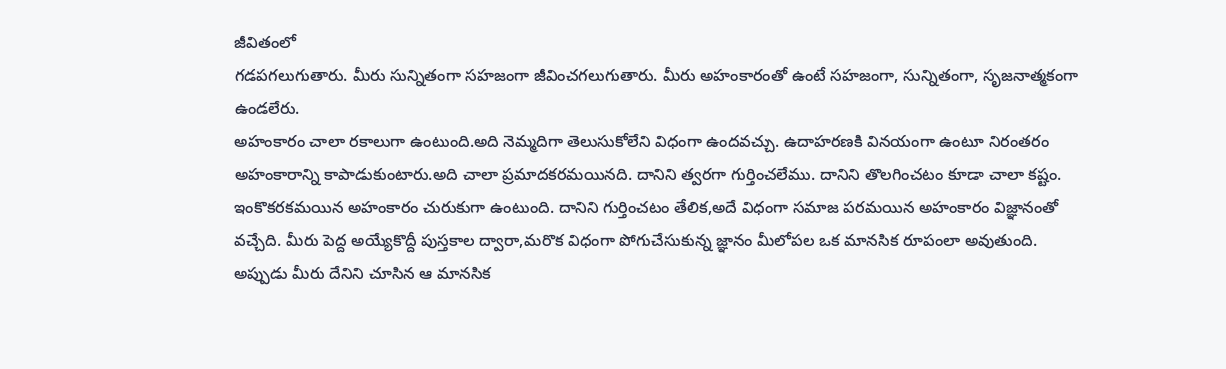జీవితంలో
గడపగలుగుతారు. మీరు సున్నితంగా సహజంగా జీవించగలుగుతారు. మీరు అహంకారంతో ఉంటే సహజంగా, సున్నితంగా, సృజనాత్మకంగా ఉండలేరు.
అహంకారం చాలా రకాలుగా ఉంటుంది.అది నెమ్మదిగా తెలుసుకోలేని విధంగా ఉందవచ్చు. ఉదాహరణకి వినయంగా ఉంటూ నిరంతరం అహంకారాన్ని కాపాడుకుంటారు.అది చాలా ప్రమాదకరమయినది. దానిని త్వరగా గుర్తించలేము. దానిని తొలగించటం కూడా చాలా కష్టం. ఇంకొకరకమయిన అహంకారం చురుకుగా ఉంటుంది. దానిని గుర్తించటం తేలిక,అదే విధంగా సమాజ పరమయిన అహంకారం విజ్ఞానంతో వచ్చేది. మీరు పెద్ద అయ్యేకొద్దీ పుస్తకాల ద్వారా,మరొక విధంగా పోగుచేసుకున్న జ్ఞానం మీలోపల ఒక మానసిక రూపంలా అవుతుంది. అప్పుడు మీరు దేనిని చూసిన ఆ మానసిక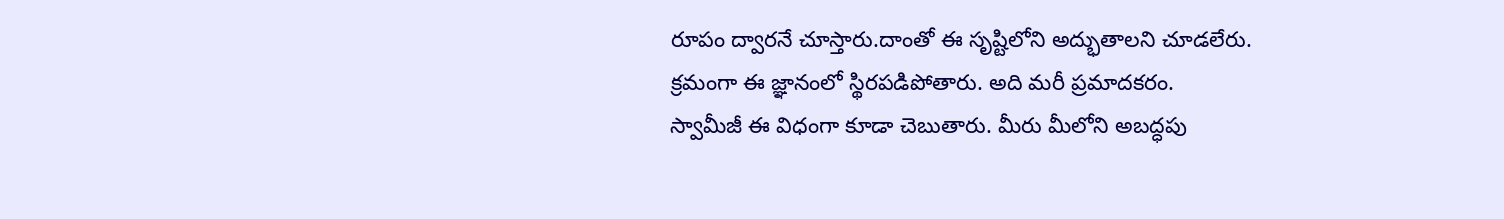రూపం ద్వారనే చూస్తారు.దాంతో ఈ సృష్టిలోని అద్భుతాలని చూడలేరు. క్రమంగా ఈ జ్ఞానంలో స్థిరపడిపోతారు. అది మరీ ప్రమాదకరం.
స్వామీజీ ఈ విధంగా కూడా చెబుతారు. మీరు మీలోని అబద్ధపు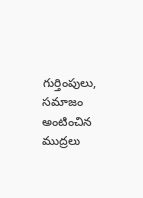గుర్తింపులు, సమాజం అంటించిన ముద్రలు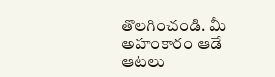తొలగించండి. మీ అహంకారం ఆడే ఆటలు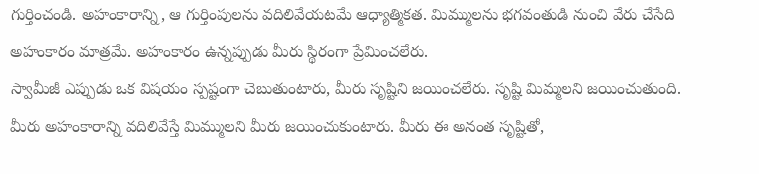గుర్తించండి. అహంకారాన్ని, ఆ గుర్తింపులను వదిలివేయటమే ఆధ్యాత్మికత. మిమ్ములను భగవంతుడి నుంచి వేరు చేసేది అహంకారం మాత్రమే. అహంకారం ఉన్నప్పుడు మీరు స్థిరంగా ప్రేమించలేరు.
స్వామీజీ ఎప్పుడు ఒక విషయం స్పష్టంగా చెబుతుంటారు, మీరు సృష్టిని జయించలేరు. సృష్టి మిమ్మలని జయించుతుంది. మీరు అహంకారాన్ని వదిలివేస్తే మిమ్ములని మీరు జయించుకుంటారు. మీరు ఈ అనంత సృష్టితో,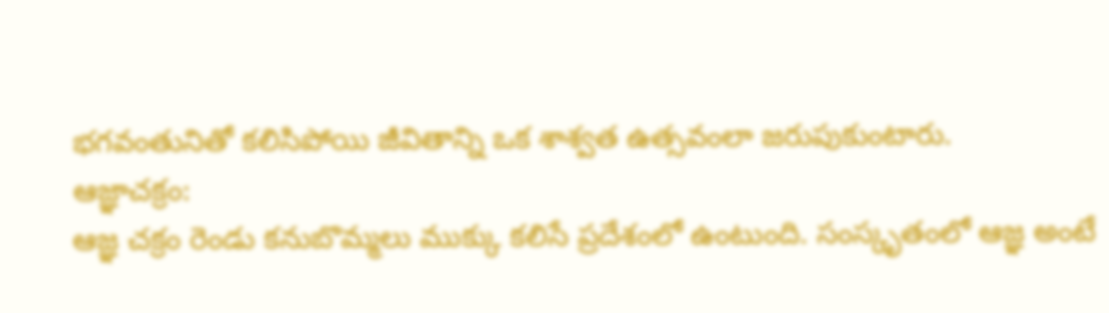భగవంతునితో కలిసిపోయి జీవితాన్ని ఒక శాశ్వత ఉత్సవంలా జరుపుకుంటారు.
ఆజ్ఞాచక్రం:
ఆజ్ఞ చక్రం రెండు కనుబొమ్మలు ముక్కు కలిసే ప్రదేశంలో ఉంటుంది. సంస్కృతంలో ఆజ్ఞ అంటే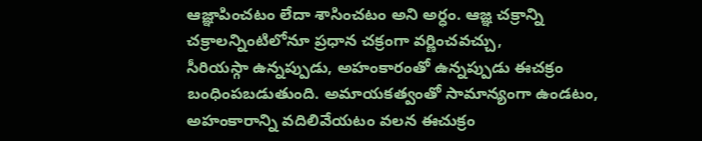ఆజ్ఞాపించటం లేదా శాసించటం అని అర్ధం. ఆజ్ఞ చక్రాన్ని చక్రాలన్నింటిలోనూ ప్రధాన చక్రంగా వర్ణించవచ్చు,
సీరియస్గా ఉన్నప్పుడు, అహంకారంతో ఉన్నప్పుడు ఈచక్రం బంధింపబడుతుంది. అమాయకత్వంతో సామాన్యంగా ఉండటం, అహంకారాన్ని వదిలివేయటం వలన ఈచుక్రం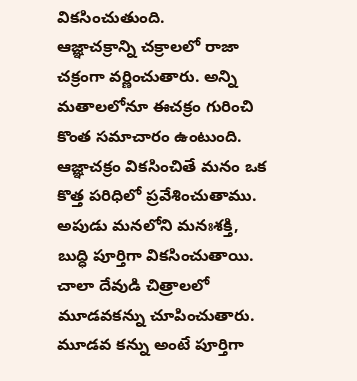వికసించుతుంది.
ఆజ్ఞాచక్రాన్ని చక్రాలలో రాజా చక్రంగా వర్ణించుతారు. అన్ని మతాలలోనూ ఈచక్రం గురించి కొంత సమాచారం ఉంటుంది. ఆజ్ఞాచక్రం వికసించితే మనం ఒక కొత్త పరిధిలో ప్రవేశించుతాము. అపుడు మనలోని మనఃశక్తి, బుద్ధి పూర్తిగా వికసించుతాయి. చాలా దేవుడి చిత్రాలలో మూడవకన్ను చూపించుతారు. మూడవ కన్ను అంటే పూర్తిగా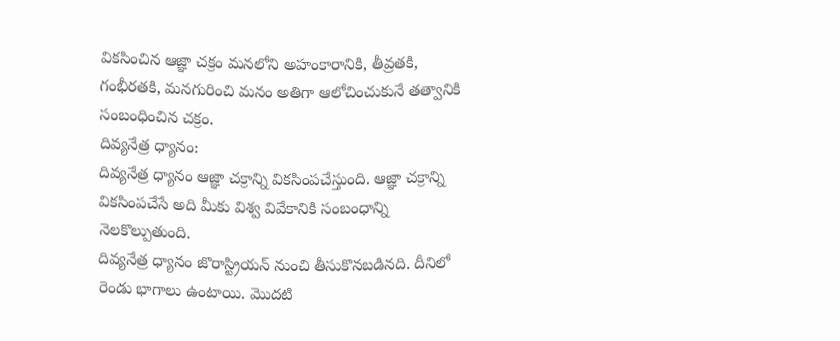వికసించిన ఆజ్ఞా చక్రం మనలోని అహంకారానికి, తీవ్రతకి, గంభీరతకి, మనగురించి మనం అతిగా ఆలోచించుకునే తత్వానికి సంబంధించిన చక్రం.
దివ్యనేత్ర ధ్యానం:
దివ్యనేత్ర ధ్యానం ఆజ్ఞా చక్రాన్ని వికసింపచేస్తుంది. ఆజ్ఞా చక్రాన్ని వికసింపచేసే అది మీకు విశ్వ వివేకానికి సంబంధాన్ని నెలకొల్పుతుంది.
దివ్యనేత్ర ధ్యానం జొరాస్ట్రియన్ నుంచి తీసుకొనబడినది. దీనిలో రెండు భాగాలు ఉంటాయి. మొదటి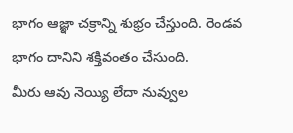భాగం ఆజ్ఞా చక్రాన్ని శుభ్రం చేస్తుంది. రెండవ భాగం దానిని శక్తివంతం చేసుంది.
మీరు ఆవు నెయ్యి లేదా నువ్వుల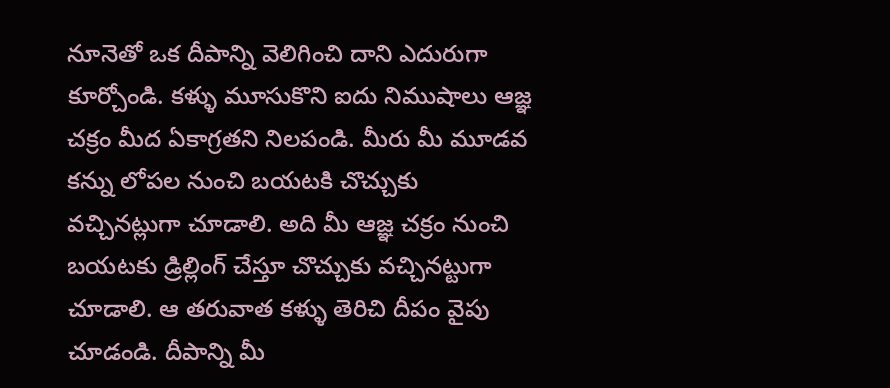నూనెతో ఒక దీపాన్ని వెలిగించి దాని ఎదురుగా కూర్చోండి. కళ్ళు మూసుకొని ఐదు నిముషాలు ఆజ్ఞ చక్రం మీద ఏకాగ్రతని నిలపండి. మీరు మీ మూడవ కన్ను లోపల నుంచి బయటకి చొచ్చుకు వచ్చినట్లుగా చూడాలి. అది మీ ఆజ్ఞ చక్రం నుంచి బయటకు డ్రిల్లింగ్ చేస్తూ చొచ్చుకు వచ్చినట్టుగా చూడాలి. ఆ తరువాత కళ్ళు తెరిచి దీపం వైపు చూడండి. దీపాన్ని మీ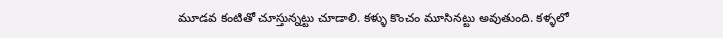మూడవ కంటితో చూస్తున్నట్టు చూడాలి. కళ్ళు కొంచం మూసినట్టు అవుతుంది. కళ్ళలో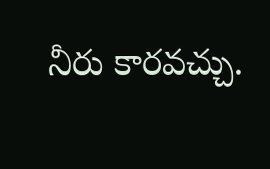నీరు కారవచ్చు.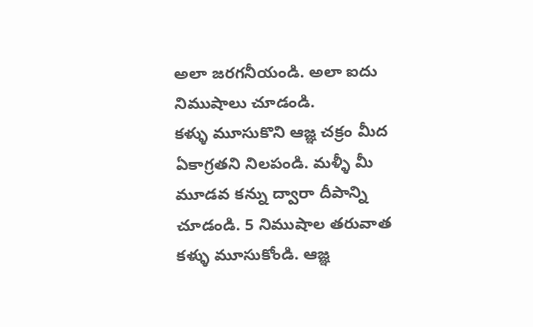అలా జరగనీయండి. అలా ఐదు నిముషాలు చూడండి.
కళ్ళు మూసుకొని ఆజ్ఞ చక్రం మీద ఏకాగ్రతని నిలపండి. మళ్ళీ మీ మూడవ కన్ను ద్వారా దీపాన్ని చూడండి. 5 నిముషాల తరువాత కళ్ళు మూసుకోండి. ఆజ్ఞ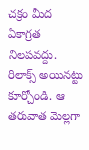చక్రం మీద ఏకాగ్రత నిలపవద్దు. రిలాక్స్ అయినట్టు కూర్చోండి. ఆ తరువాత మెల్లగా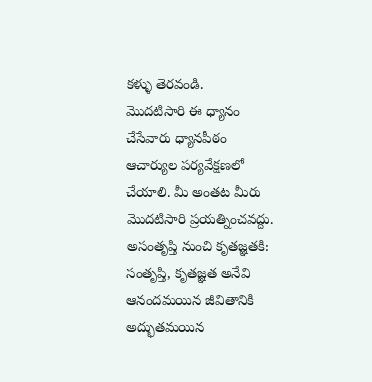కళ్ళు తెరవండి.
మొదటిసారి ఈ ధ్యానం చేసేవారు ధ్యానపీఠం ఆచార్యుల పర్యవేక్షణలో చేయాలి. మీ అంతట మీరు మొదటిసారి ప్రయత్నించవద్దు.
అసంతృప్తి నుంచి కృతజ్ఞతకి:
సంతృప్తి, కృతజ్ఞత అనేవి ఆనందమయిన జీవితానికి అద్భుతమయిన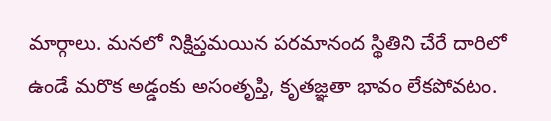మార్గాలు. మనలో నిక్షిప్తమయిన పరమానంద స్థితిని చేరే దారిలో ఉండే మరొక అడ్డంకు అసంతృప్తి, కృతజ్ఞతా భావం లేకపోవటం.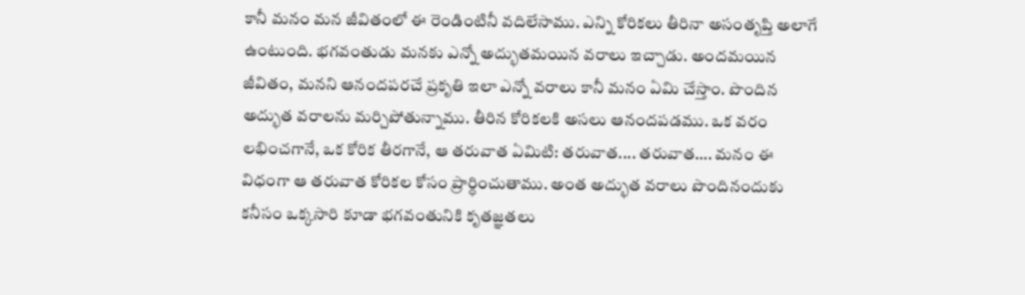కానీ మనం మన జీవితంలో ఈ రెండింటినీ వదిలేసాము. ఎన్ని కోరికలు తీరినా అసంతృప్తి అలాగే ఉంటుంది. భగవంతుడు మనకు ఎన్నో అద్భుతమయిన వరాలు ఇచ్చాడు. అందమయిన జీవితం, మనని ఆనందపరచే ప్రకృతి ఇలా ఎన్నో వరాలు కానీ మనం ఏమి చేస్తాం. పొందిన అద్భుత వరాలను మర్చిపోతున్నాము. తీరిన కోరికలకి అసలు ఆనందపడము. ఒక వరం లభించగానే, ఒక కోరిక తీరగానే, ఆ తరువాత ఏమిటి: తరువాత.... తరువాత…. మనం ఈ విధంగా ఆ తరువాత కోరికల కోసం ప్రార్ధించుతాము. అంత అద్భుత వరాలు పొందినందుకు కనీసం ఒక్కసారి కూడా భగవంతునికి కృతజ్ఞతలు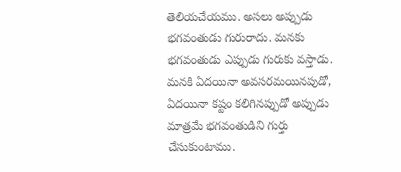తెలియచేయము. అసలు అప్పుడు భగవంతుడు గురురాదు. మనకు భగవంతుడు ఎప్పుడు గురుకు వస్తాడు. మనకి ఏదయినా అవసరమయినపుడో, ఏదయినా కష్టం కలిగినప్పుడో అప్పుడు మాత్రమే భగవంతుడిని గుర్తు చేసుకుంటాము.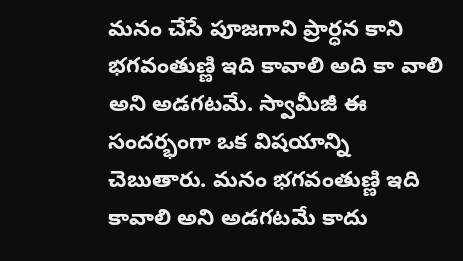మనం చేసే పూజగాని ప్రార్ధన కాని భగవంతుణ్ణి ఇది కావాలి అది కా వాలి అని అడగటమే. స్వామీజీ ఈ సందర్భంగా ఒక విషయాన్ని చెబుతారు. మనం భగవంతుణ్ణి ఇది కావాలి అని అడగటమే కాదు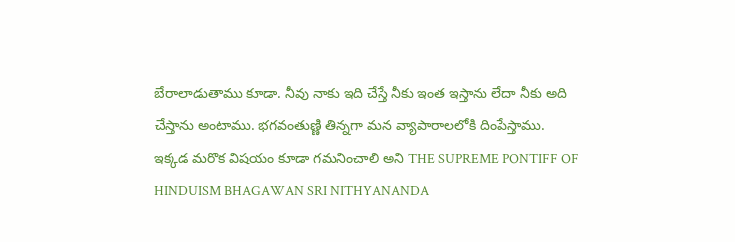బేరాలాడుతాము కూడా. నీవు నాకు ఇది చేస్తే నీకు ఇంత ఇస్తాను లేదా నీకు అది చేస్తాను అంటాము. భగవంతుణ్ణి తిన్నగా మన వ్యాపారాలలోకి దింపేస్తాము.
ఇక్కడ మరొక విషయం కూడా గమనించాలి అని THE SUPREME PONTIFF OF HINDUISM BHAGAWAN SRI NITHYANANDA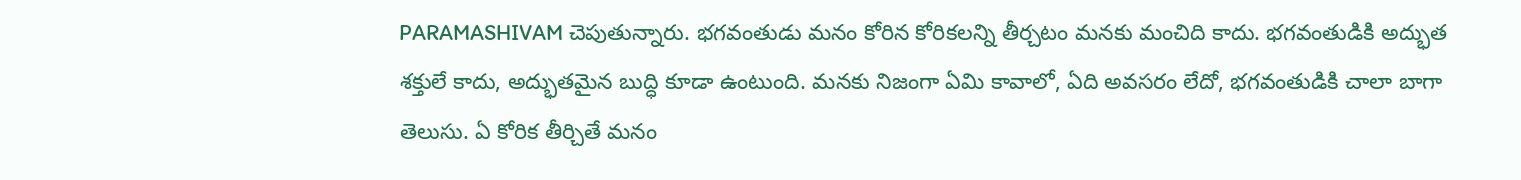PARAMASHIVAM చెపుతున్నారు. భగవంతుడు మనం కోరిన కోరికలన్ని తీర్చటం మనకు మంచిది కాదు. భగవంతుడికి అద్భుత శక్తులే కాదు, అద్భుతమైన బుద్ధి కూడా ఉంటుంది. మనకు నిజంగా ఏమి కావాలో, ఏది అవసరం లేదో, భగవంతుడికి చాలా బాగా తెలుసు. ఏ కోరిక తీర్చితే మనం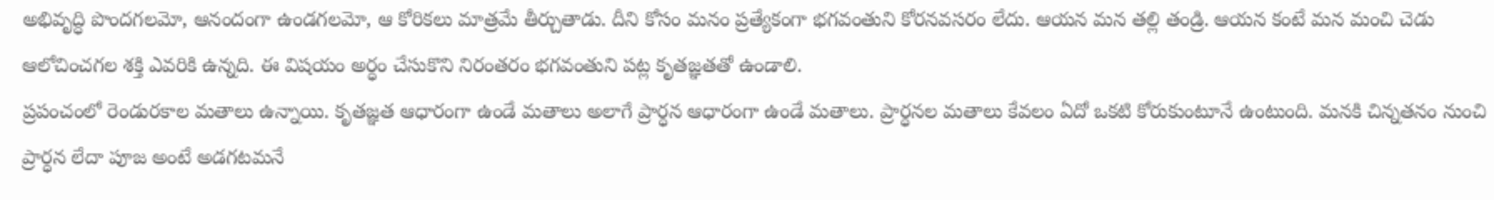అభివృద్ధి పొందగలమో, ఆనందంగా ఉండగలమో, ఆ కోరికలు మాత్రమే తీర్చుతాడు. దీని కోసం మనం ప్రత్యేకంగా భగవంతుని కోరనవసరం లేదు. ఆయన మన తల్లి తండ్రి. ఆయన కంటే మన మంచి చెడు ఆలోచించగల శక్తి ఎవరికి ఉన్నది. ఈ విషయం అర్ధం చేసుకొని నిరంతరం భగవంతుని పట్ల కృతజ్ఞతతో ఉండాలి.
ప్రపంచంలో రెండురకాల మతాలు ఉన్నాయి. కృతజ్ఞత ఆధారంగా ఉండే మతాలు అలాగే ప్రార్ధన ఆధారంగా ఉండే మతాలు. ప్రార్ధనల మతాలు కేవలం ఏదో ఒకటి కోరుకుంటూనే ఉంటుంది. మనకి చిన్నతనం నుంచి ప్రార్ధన లేదా పూజ అంటే అడగటమనే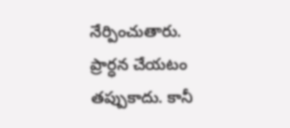నేర్పించుతారు. ప్రార్ధన చేయటం తప్పుకాదు. కానీ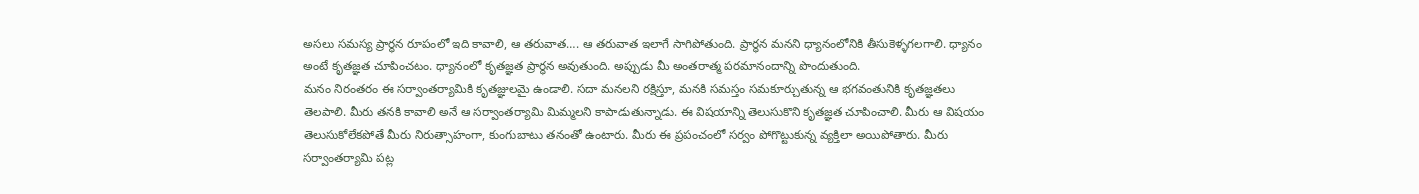అసలు సమస్య ప్రార్ధన రూపంలో ఇది కావాలి, ఆ తరువాత…. ఆ తరువాత ఇలాగే సాగిపోతుంది. ప్రార్ధన మనని ధ్యానంలోనికి తీసుకెళ్ళగలగాలి. ధ్యానం అంటే కృతజ్ఞత చూపించటం. ధ్యానంలో కృతజ్ఞత ప్రార్ధన అవుతుంది. అప్పుడు మీ అంతరాత్మ పరమానందాన్ని పొందుతుంది.
మనం నిరంతరం ఈ సర్వాంతర్యామికి కృతజ్ఞులమై ఉండాలి. సదా మనలని రక్షిస్తూ, మనకి సమస్తం సమకూర్చుతున్న ఆ భగవంతునికి కృతజ్ఞతలు తెలపాలి. మీరు తనకి కావాలి అనే ఆ సర్వాంతర్యామి మిమ్మలని కాపాడుతున్నాడు. ఈ విషయాన్ని తెలుసుకొని కృతజ్ఞత చూపించాలి. మీరు ఆ విషయం తెలుసుకోలేకపోతే మీరు నిరుత్సాహంగా, కుంగుబాటు తనంతో ఉంటారు. మీరు ఈ ప్రపంచంలో సర్వం పోగొట్టుకున్న వ్యక్తిలా అయిపోతారు. మీరు సర్వాంతర్యామి పట్ల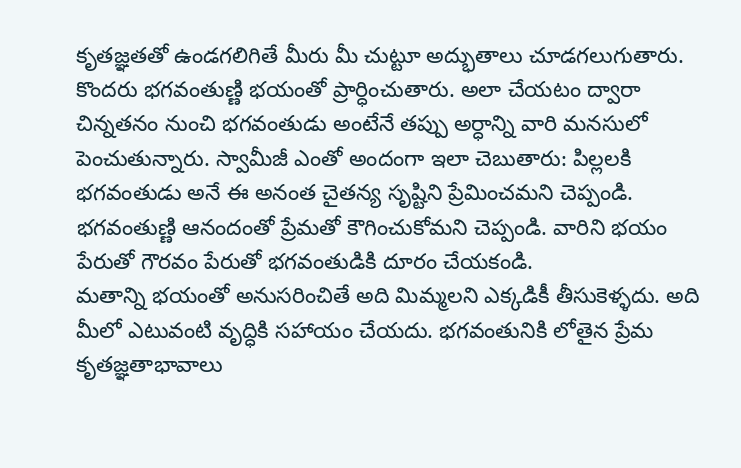కృతజ్ఞతతో ఉండగలిగితే మీరు మీ చుట్టూ అద్భుతాలు చూడగలుగుతారు.
కొందరు భగవంతుణ్ణి భయంతో ప్రార్ధించుతారు. అలా చేయటం ద్వారా చిన్నతనం నుంచి భగవంతుడు అంటేనే తప్పు అర్ధాన్ని వారి మనసులో పెంచుతున్నారు. స్వామీజీ ఎంతో అందంగా ఇలా చెబుతారు: పిల్లలకి భగవంతుడు అనే ఈ అనంత చైతన్య సృష్టిని ప్రేమించమని చెప్పండి. భగవంతుణ్ణి ఆనందంతో ప్రేమతో కౌగించుకోమని చెప్పండి. వారిని భయం పేరుతో గౌరవం పేరుతో భగవంతుడికి దూరం చేయకండి.
మతాన్ని భయంతో అనుసరించితే అది మిమ్మలని ఎక్కడికీ తీసుకెళ్ళదు. అది మీలో ఎటువంటి వృద్ధికి సహాయం చేయదు. భగవంతునికి లోతైన ప్రేమ కృతజ్ఞతాభావాలు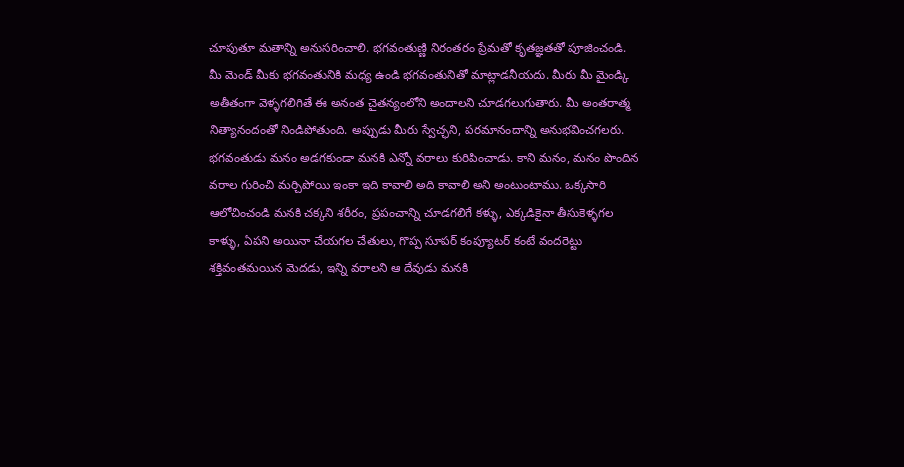చూపుతూ మతాన్ని అనుసరించాలి. భగవంతుణ్ణి నిరంతరం ప్రేమతో కృతజ్ఞతతో పూజించండి.
మీ మెండ్ మీకు భగవంతునికి మధ్య ఉండి భగవంతునితో మాట్లాడనీయదు. మీరు మీ మైండ్కి అతీతంగా వెళ్ళగలిగితే ఈ అనంత చైతన్యంలోని అందాలని చూడగలుగుతారు. మీ అంతరాత్మ నిత్యానందంతో నిండిపోతుంది. అప్పుడు మీరు స్వేచ్ఛని, పరమానందాన్ని అనుభవించగలరు.
భగవంతుడు మనం అడగకుండా మనకి ఎన్నో వరాలు కురిపించాడు. కాని మనం, మనం పొందిన వరాల గురించి మర్చిపోయి ఇంకా ఇది కావాలి అది కావాలి అని అంటుంటాము. ఒక్కసారి ఆలోచించండి మనకి చక్కని శరీరం, ప్రపంచాన్ని చూడగలిగే కళ్ళు, ఎక్కడికైనా తీసుకెళ్ళగల కాళ్ళు, ఏపని అయినా చేయగల చేతులు, గొప్ప సూపర్ కంప్యూటర్ కంటే వందరెట్టు శక్తివంతమయిన మెదడు, ఇన్ని వరాలని ఆ దేవుడు మనకి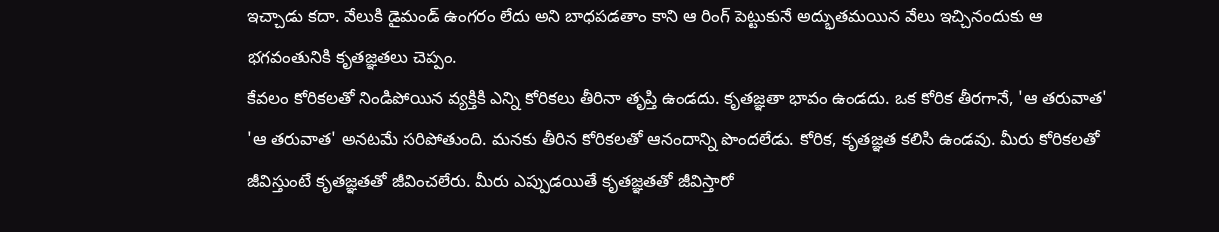ఇచ్చాడు కదా. వేలుకి డైమండ్ ఉంగరం లేదు అని బాధపడతాం కాని ఆ రింగ్ పెట్టుకునే అద్భుతమయిన వేలు ఇచ్చినందుకు ఆ భగవంతునికి కృతజ్ఞతలు చెప్పం.
కేవలం కోరికలతో నిండిపోయిన వ్యక్తికి ఎన్ని కోరికలు తీరినా తృప్తి ఉండదు. కృతజ్ఞతా భావం ఉండదు. ఒక కోరిక తీరగానే, 'ఆ తరువాత' 'ఆ తరువాత' అనటమే సరిపోతుంది. మనకు తీరిన కోరికలతో ఆనందాన్ని పొందలేడు. కోరిక, కృతజ్ఞత కలిసి ఉండవు. మీరు కోరికలతో జీవిస్తుంటే కృతజ్ఞతతో జీవించలేరు. మీరు ఎప్పుడయితే కృతజ్ఞతతో జీవిస్తారో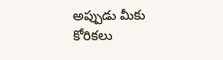అప్పుడు మీకు కోరికలు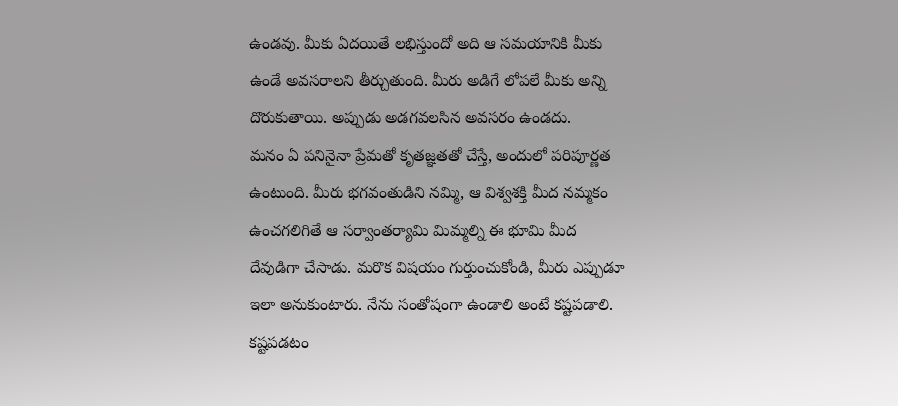ఉండవు. మీకు ఏదయితే లభిస్తుందో అది ఆ సమయానికి మీకు ఉండే అవసరాలని తీర్చుతుంది. మీరు అడిగే లోపలే మీకు అన్ని దొరుకుతాయి. అప్పుడు అడగవలసిన అవసరం ఉండదు.
మనం ఏ పనినైనా ప్రేమతో కృతజ్ఞతతో చేస్తే, అందులో పరిపూర్ణత ఉంటుంది. మీరు భగవంతుడిని నమ్మి, ఆ విశ్వశక్తి మీద నమ్మకం ఉంచగలిగితే ఆ సర్వాంతర్యామి మిమ్మల్ని ఈ భూమి మీద దేవుడిగా చేసాడు. మరొక విషయం గుర్తుంచుకోండి, మీరు ఎప్పుడూ ఇలా అనుకుంటారు. నేను సంతోషంగా ఉండాలి అంటే కష్టపడాలి. కష్టపడటం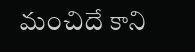మంచిదే కాని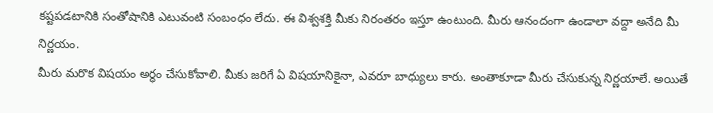కష్టపడటానికి సంతోషానికి ఎటువంటి సంబంధం లేదు. ఈ విశ్వశక్తి మీకు నిరంతరం ఇస్తూ ఉంటుంది. మీరు ఆనందంగా ఉండాలా వద్దా అనేది మీ నిర్ణయం.
మీరు మరొక విషయం అర్ధం చేసుకోవాలి. మీకు జరిగే ఏ విషయానికైనా, ఎవరూ బాధ్యులు కారు. అంతాకూడా మీరు చేసుకున్న నిర్ణయాలే. అయితే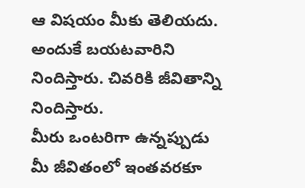ఆ విషయం మీకు తెలియదు. అందుకే బయటవారిని నిందిస్తారు. చివరికి జీవితాన్ని నిందిస్తారు.
మీరు ఒంటరిగా ఉన్నప్పుడు మీ జీవితంలో ఇంతవరకూ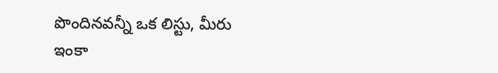పొందినవన్నీ ఒక లిస్టు, మీరు ఇంకా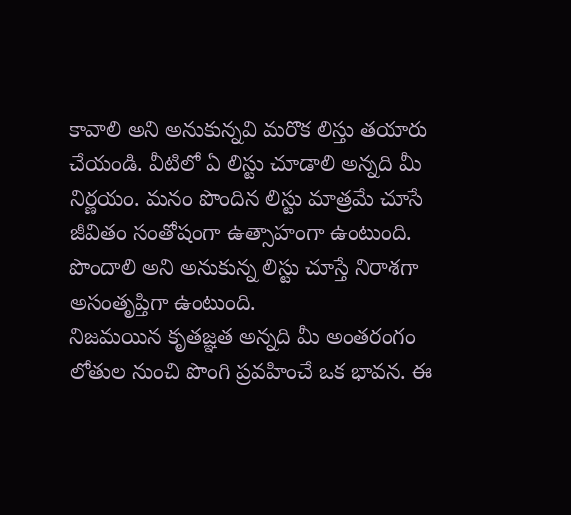కావాలి అని అనుకున్నవి మరొక లిస్తు తయారు చేయండి. వీటిలో ఏ లిస్టు చూడాలి అన్నది మీ నిర్ణయం. మనం పొందిన లిస్టు మాత్రమే చూసే జీవితం సంతోషంగా ఉత్సాహంగా ఉంటుంది. పొందాలి అని అనుకున్న లిస్టు చూస్తే నిరాశగా అసంతృప్తిగా ఉంటుంది.
నిజమయిన కృతజ్ఞత అన్నది మీ అంతరంగం లోతుల నుంచి పొంగి ప్రవహించే ఒక భావన. ఈ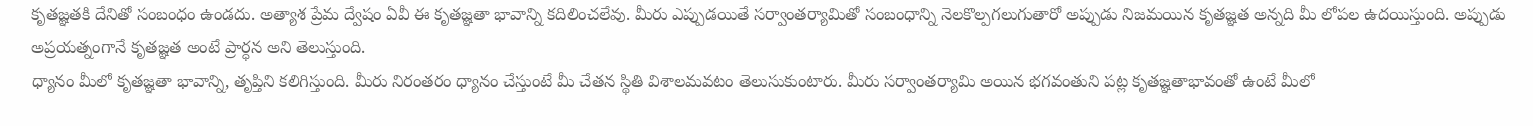కృతజ్ఞతకి దేనితో సంబంధం ఉండదు. అత్యాశ ప్రేమ ద్వేషం ఏవీ ఈ కృతజ్ఞతా భావాన్ని కదిలించలేవు. మీరు ఎప్పుడయితే సర్వాంతర్యామితో సంబంధాన్ని నెలకొల్పగలుగుతారో అప్పుడు నిజమయిన కృతజ్ఞత అన్నది మీ లోపల ఉదయిస్తుంది. అప్పుడు అప్రయత్నంగానే కృతజ్ఞత అంటే ప్రార్ధన అని తెలుస్తుంది.
ధ్యానం మీలో కృతజ్ఞతా భావాన్ని, తృప్తిని కలిగిస్తుంది. మీరు నిరంతరం ధ్యానం చేస్తుంటే మీ చేతన స్థితి విశాలమవటం తెలుసుకుంటారు. మీరు సర్వాంతర్యామి అయిన భగవంతుని పట్ల కృతజ్ఞతాభావంతో ఉంటే మీలో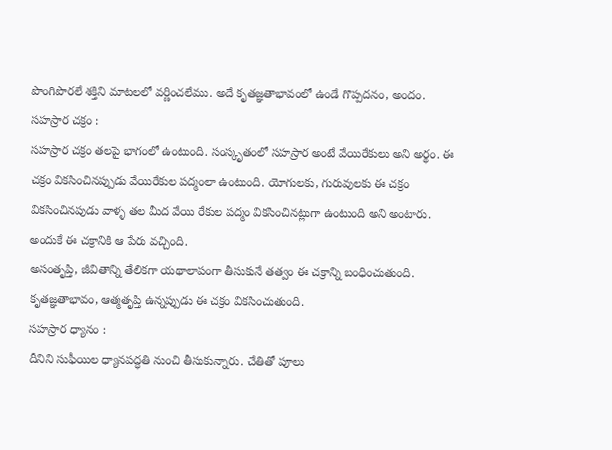పొంగిపొరలే శక్తిని మాటలలో వర్ణించలేము. అదే కృతజ్ఞతాభావంలో ఉండే గొప్పదనం, అందం.
సహస్రార చక్రం :
సహస్రార చక్రం తలపై భాగంలో ఉంటుంది. సంస్కృతంలో సహస్రార అంటే వేయిరేకులు అని అర్థం. ఈ చక్రం వికసించినప్పుడు వేయిరేకుల పద్మంలా ఉంటుంది. యోగులకు, గురువులకు ఈ చక్రం వికసించినపుడు వాళ్ళ తల మీద వేయి రేకుల పద్మం వికసించినట్లుగా ఉంటుంది అని అంటారు. అందుకే ఈ చక్రానికి ఆ పేరు వచ్చింది.
అసంతృప్తి, జీవితాన్ని తేలికగా యథాలాపంగా తీసుకునే తత్వం ఈ చక్రాన్ని బంధించుతుంది. కృతజ్ఞతాభావం, ఆత్మతృప్తి ఉన్నప్పుడు ఈ చక్రం వికసించుతుంది.
సహస్రార ధ్యానం :
దీనిని సుఫీయిల ధ్యానపద్ధతి నుంచి తీసుకున్నారు. చేతితో పూలు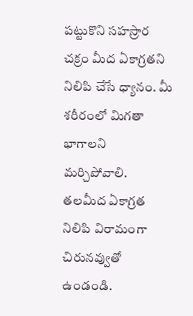పట్టుకొని సహస్రార చక్రం మీద ఏకాగ్రతని నిలిపి చేసే ధ్యానం. మీ శరీరంలో మిగతా భాగాలని మర్చిపోవాలి. తలమీద ఏకాగ్రత నిలిపి విరామంగా చిరునవ్వుతో ఉండండి.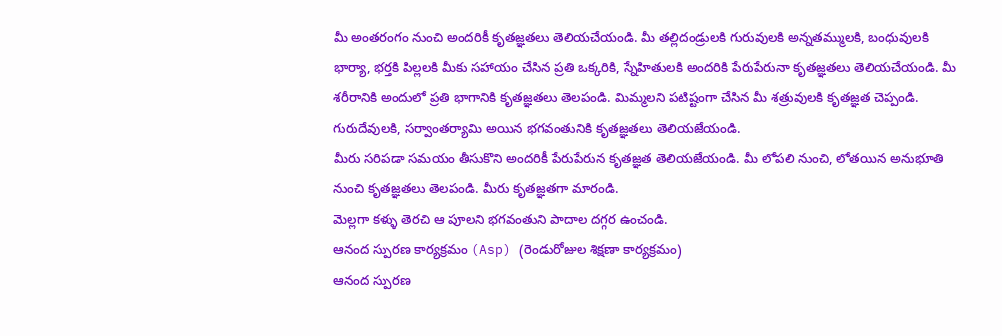మీ అంతరంగం నుంచి అందరికీ కృతజ్ఞతలు తెలియచేయండి. మీ తల్లిదండ్రులకి గురువులకి అన్నతమ్ములకి, బంధువులకి భార్యా, భర్తకి పిల్లలకి మీకు సహాయం చేసిన ప్రతి ఒక్కరికి, స్నేహితులకి అందరికి పేరుపేరునా కృతజ్ఞతలు తెలియచేయండి. మీ శరీరానికి అందులో ప్రతి భాగానికి కృతజ్ఞతలు తెలపండి. మిమ్మలని పటిష్టంగా చేసిన మీ శత్రువులకి కృతజ్ఞత చెప్పండి. గురుదేవులకి, సర్వాంతర్యామి అయిన భగవంతునికి కృతజ్ఞతలు తెలియజేయండి.
మీరు సరిపడా సమయం తీసుకొని అందరికీ పేరుపేరున కృతజ్ఞత తెలియజేయండి. మీ లోపలి నుంచి, లోతయిన అనుభూతి నుంచి కృతజ్ఞతలు తెలపండి. మీరు కృతజ్ఞతగా మారండి.
మెల్లగా కళ్ళు తెరచి ఆ పూలని భగవంతుని పాదాల దగ్గర ఉంచండి.
ఆనంద స్పురణ కార్యక్రమం (Asp) (రెండురోజుల శిక్షణా కార్యక్రమం)
ఆనంద స్పురణ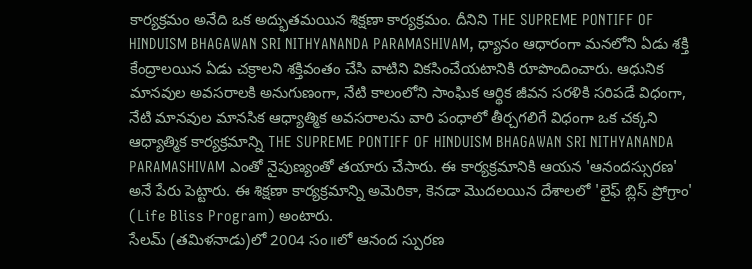కార్యక్రమం అనేది ఒక అద్భుతమయిన శిక్షణా కార్యక్రమం. దీనిని THE SUPREME PONTIFF OF HINDUISM BHAGAWAN SRI NITHYANANDA PARAMASHIVAM, ధ్యానం ఆధారంగా మనలోని ఏడు శక్తి కేంద్రాలయిన ఏడు చక్రాలని శక్తివంతం చేసి వాటిని వికసించేయటానికి రూపొందించారు. ఆధునిక మానవుల అవసరాలకి అనుగుణంగా, నేటి కాలంలోని సాంఘిక ఆర్థిక జీవన సరళికి సరిపడే విధంగా, నేటి మానవుల మానసిక ఆధ్యాత్మిక అవసరాలను వారి పంధాలో తీర్చగలిగే విధంగా ఒక చక్కని ఆధ్యాత్మిక కార్యక్రమాన్ని THE SUPREME PONTIFF OF HINDUISM BHAGAWAN SRI NITHYANANDA PARAMASHIVAM ఎంతో నైపుణ్యంతో తయారు చేసారు. ఈ కార్యక్రమానికి ఆయన 'ఆనందస్సురణ' అనే పేరు పెట్టారు. ఈ శిక్షణా కార్యక్రమాన్ని అమెరికా, కెనడా మొదలయిన దేశాలలో 'లైఫ్ బ్లిస్ ప్రోగ్రాం' (Life Bliss Program) అంటారు.
సేలమ్ (తమిళనాడు)లో 2004 సం။లో ఆనంద స్పురణ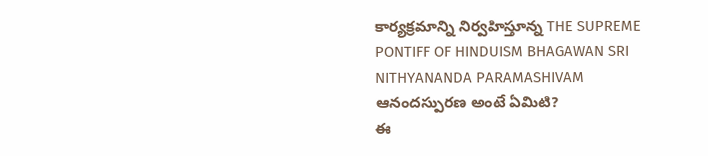కార్యక్రమాన్ని నిర్వహిస్తూన్న THE SUPREME PONTIFF OF HINDUISM BHAGAWAN SRI NITHYANANDA PARAMASHIVAM ఆనందస్పురణ అంటే ఏమిటి?
ఈ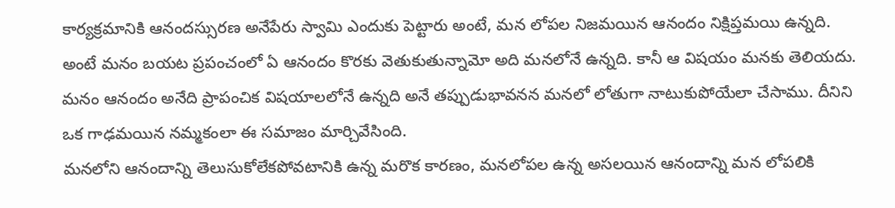కార్యక్రమానికి ఆనందస్సురణ అనేపేరు స్వామి ఎందుకు పెట్టారు అంటే, మన లోపల నిజమయిన ఆనందం నిక్షిప్తమయి ఉన్నది. అంటే మనం బయట ప్రపంచంలో ఏ ఆనందం కొరకు వెతుకుతున్నామో అది మనలోనే ఉన్నది. కానీ ఆ విషయం మనకు తెలియదు. మనం ఆనందం అనేది ప్రాపంచిక విషయాలలోనే ఉన్నది అనే తప్పుడుభావనన మనలో లోతుగా నాటుకుపోయేలా చేసాము. దీనిని ఒక గాఢమయిన నమ్మకంలా ఈ సమాజం మార్చివేసింది.
మనలోని ఆనందాన్ని తెలుసుకోలేకపోవటానికి ఉన్న మరొక కారణం, మనలోపల ఉన్న అసలయిన ఆనందాన్ని మన లోపలికి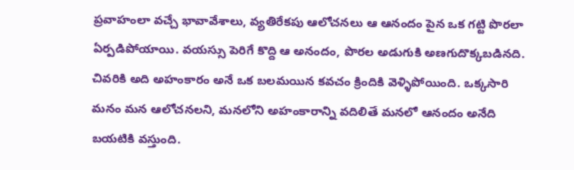ప్రవాహంలా వచ్చే భావావేశాలు, వ్యతిరేకపు ఆలోచనలు ఆ ఆనందం పైన ఒక గట్టి పొరలా ఏర్పడిపోయాయి. వయస్సు పెరిగే కొద్ది ఆ అనందం, పొరల అడుగుకి అణగుదొక్కబడినది. చివరికి అది అహంకారం అనే ఒక బలమయిన కవచం క్రిందికి వెళ్ళిపోయింది. ఒక్కసారి మనం మన ఆలోచనలని, మనలోని అహంకారాన్ని వదిలితే మనలో ఆనందం అనేది బయటికి వస్తుంది.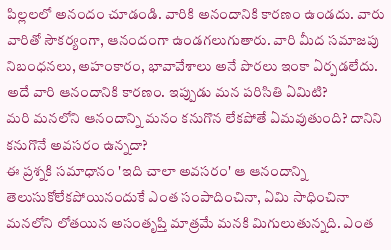పిల్లలలో అనందం చూడండి. వారికి అనందానికి కారణం ఉండదు. వారు వారితో సౌకర్యంగా, ఆనందంగా ఉండగలుగుతారు. వారి మీద సమాజపు నిబంధనలు, అహంకారం, భావావేశాలు అనే పొరలు ఇంకా ఏర్పడలేదు. అదే వారి ఆనందానికి కారణం. ఇప్పుడు మన పరిసితి ఏమిటి?
మరి మనలోని ఆనందాన్ని మనం కనుగొన లేకపోతే ఏమవుతుంది? దానిని కనుగొనే అవసరం ఉన్నదా?
ఈ ప్రశ్నకి సమాధానం 'ఇది చాలా అవసరం' ఆ ఆనందాన్ని తెలుసుకోలేకపోయినందుకే ఎంత సంపాదించినా, ఏమి సాధించినా మనలోని లోతయిన అసంతృప్తి మాత్రమే మనకి మిగులుతున్నది. ఎంత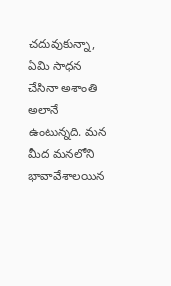చదువుకున్నా, ఏమి సాధన చేసినా అశాంతి అలానే ఉంటున్నది. మన మీద మనలోని భావావేశాలయిన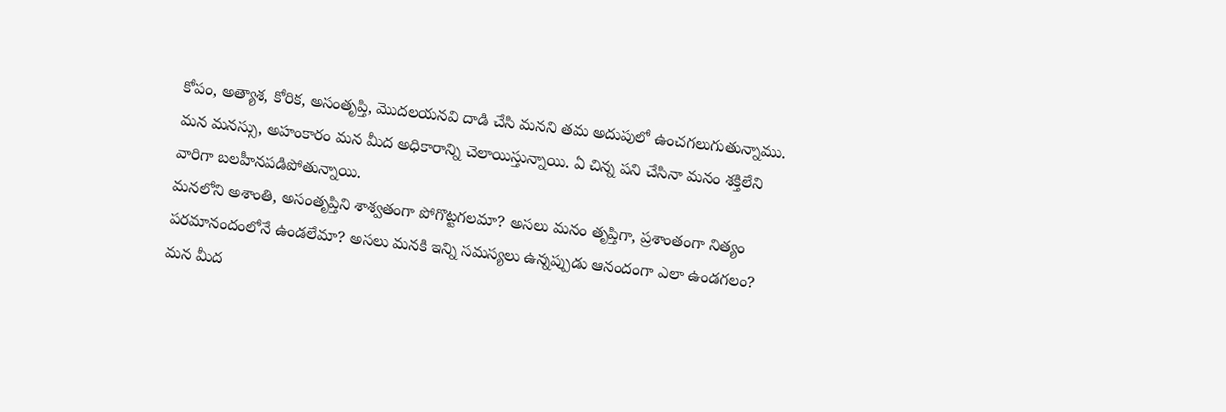కోపం, అత్యాశ, కోరిక, అసంతృప్తి, మొదలయనవి దాడి చేసి మనని తమ అదుపులో ఉంచగలుగుతున్నాము. మన మనస్సు, అహంకారం మన మీద అధికారాన్ని చెలాయిస్తున్నాయి. ఏ చిన్న పని చేసినా మనం శక్తిలేని వారిగా బలహీనపడిపోతున్నాయి.
మనలోని అశాంతి, అసంతృప్తిని శాశ్వతంగా పోగొట్టగలమా? అసలు మనం తృప్తిగా, ప్రశాంతంగా నిత్యం పరమానందంలోనే ఉండలేమా? అసలు మనకి ఇన్ని సమస్యలు ఉన్నప్పుడు ఆనందంగా ఎలా ఉండగలం? మన మీద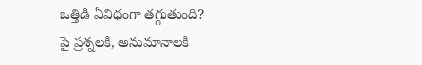ఒత్తిడి ఏవిధంగా తగ్గుతుంది?
పై ప్రశ్నలకి, అనుమానాలకి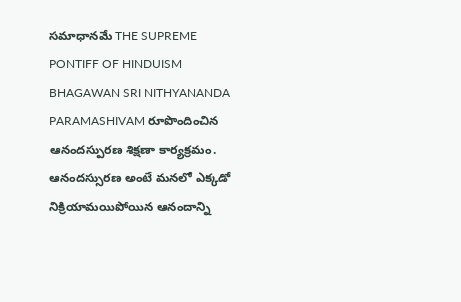సమాధానమే THE SUPREME PONTIFF OF HINDUISM BHAGAWAN SRI NITHYANANDA PARAMASHIVAM రూపొందించిన ఆనందస్పురణ శిక్షణా కార్యక్రమం.
ఆనందస్సురణ అంటే మనలో ఎక్కడో నిక్రియామయిపోయిన ఆనందాన్ని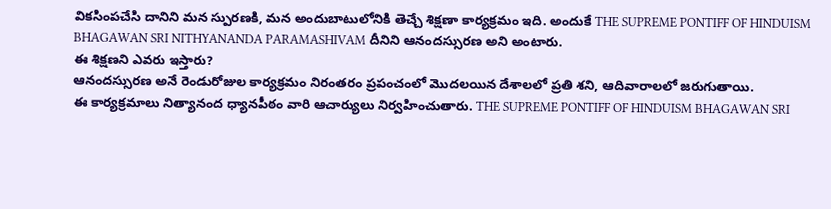వికసింపచేసి దానిని మన స్పురణకి, మన అందుబాటులోనికి తెచ్చే శిక్షణా కార్యక్రమం ఇది. అందుకే THE SUPREME PONTIFF OF HINDUISM BHAGAWAN SRI NITHYANANDA PARAMASHIVAM దీనిని ఆనందస్సురణ అని అంటారు.
ఈ శిక్షణని ఎవరు ఇస్తారు?
ఆనందస్సురణ అనే రెండురోజుల కార్యక్రమం నిరంతరం ప్రపంచంలో మొదలయిన దేశాలలో ప్రతి శని, ఆదివారాలలో జరుగుతాయి.
ఈ కార్యక్రమాలు నిత్యానంద ధ్యానపీఠం వారి ఆచార్యులు నిర్వహించుతారు. THE SUPREME PONTIFF OF HINDUISM BHAGAWAN SRI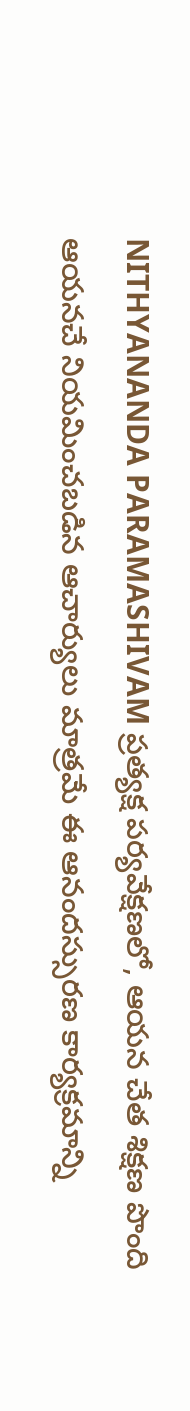NITHYANANDA PARAMASHIVAM ప్రత్యక్ష పర్యవేక్షణలో, ఆయన చేత శిక్షణ పొంది ఆయనచే నియమించబడిన ఆచార్యులు మాత్రమే ఈ ఆనందస్సురణ కార్యక్రమాన్ని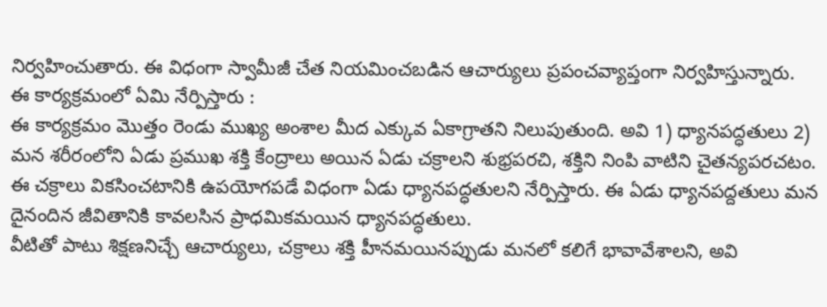నిర్వహించుతారు. ఈ విధంగా స్వామీజీ చేత నియమించబడిన ఆచార్యులు ప్రపంచవ్యాప్తంగా నిర్వహిస్తున్నారు.
ఈ కార్యక్రమంలో ఏమి నేర్పిస్తారు :
ఈ కార్యక్రమం మొత్తం రెండు ముఖ్య అంశాల మీద ఎక్కువ ఏకాగ్రాతని నిలుపుతుంది. అవి 1) ధ్యానపద్ధతులు 2) మన శరీరంలోని ఏడు ప్రముఖ శక్తి కేంద్రాలు అయిన ఏడు చక్రాలని శుభ్రపరచి, శక్తిని నింపి వాటిని చైతన్యపరచటం. ఈ చక్రాలు వికసించటానికి ఉపయోగపడే విధంగా ఏడు ధ్యానపద్ధతులని నేర్పిస్తారు. ఈ ఏడు ధ్యానపద్దతులు మన దైనందిన జీవితానికి కావలసిన ప్రాధమికమయిన ధ్యానపద్ధతులు.
వీటితో పాటు శిక్షణనిచ్చే ఆచార్యులు, చక్రాలు శక్తి హీనమయినప్పుడు మనలో కలిగే భావావేశాలని, అవి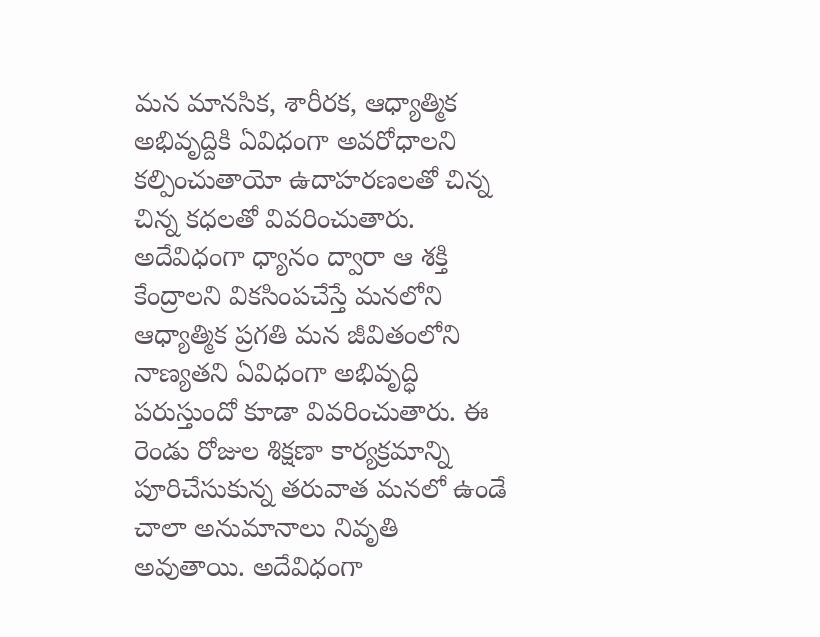మన మానసిక, శారీరక, ఆధ్యాత్మిక అభివృద్దికి ఏవిధంగా అవరోధాలని కల్పించుతాయో ఉదాహరణలతో చిన్న చిన్న కధలతో వివరించుతారు. అదేవిధంగా ధ్యానం ద్వారా ఆ శక్తి కేంద్రాలని వికసింపచేస్తే మనలోని ఆధ్యాత్మిక ప్రగతి మన జీవితంలోని నాణ్యతని ఏవిధంగా అభివృద్ధి పరుస్తుందో కూడా వివరించుతారు. ఈ రెండు రోజుల శిక్షణా కార్యక్రమాన్ని పూరిచేసుకున్న తరువాత మనలో ఉండే చాలా అనుమానాలు నివృతి అవుతాయి. అదేవిధంగా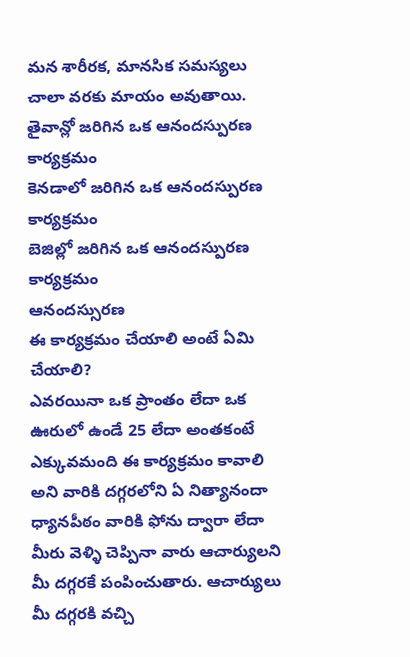మన శారీరక, మానసిక సమస్యలు చాలా వరకు మాయం అవుతాయి.
తైవాన్లో జరిగిన ఒక ఆనందస్పురణ కార్యక్రమం
కెనడాలో జరిగిన ఒక ఆనందస్పురణ కార్యక్రమం
బెజిల్లో జరిగిన ఒక ఆనందస్పురణ కార్యక్రమం
ఆనందస్సురణ
ఈ కార్యక్రమం చేయాలి అంటే ఏమి చేయాలి?
ఎవరయినా ఒక ప్రాంతం లేదా ఒక ఊరులో ఉండే 25 లేదా అంతకంటే ఎక్కువమంది ఈ కార్యక్రమం కావాలి అని వారికి దగ్గరలోని ఏ నిత్యానందా ధ్యానపీఠం వారికి ఫోను ద్వారా లేదా మీరు వెళ్ళి చెప్పినా వారు ఆచార్యులని మీ దగ్గరకే పంపించుతారు. ఆచార్యులు మీ దగ్గరకి వచ్చి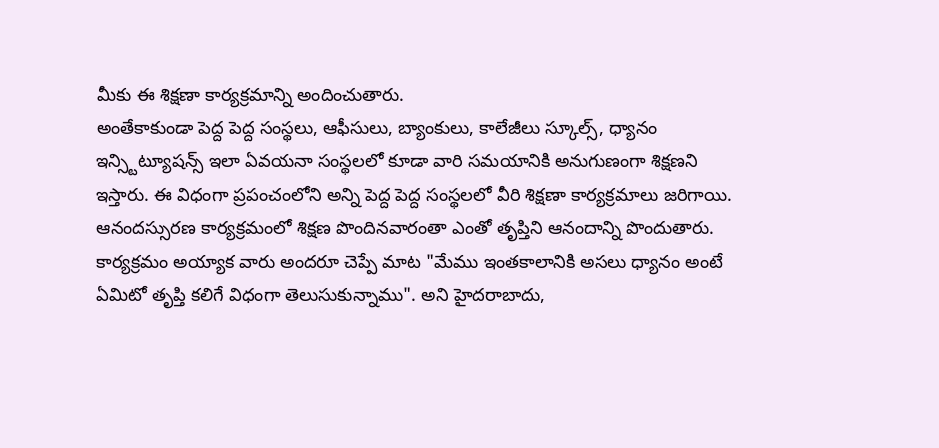మీకు ఈ శిక్షణా కార్యక్రమాన్ని అందించుతారు.
అంతేకాకుండా పెద్ద పెద్ద సంస్థలు, ఆఫీసులు, బ్యాంకులు, కాలేజీలు స్కూల్స్, ధ్యానం ఇన్స్టిట్యూషన్స్ ఇలా ఏవయనా సంస్థలలో కూడా వారి సమయానికి అనుగుణంగా శిక్షణని ఇస్తారు. ఈ విధంగా ప్రపంచంలోని అన్ని పెద్ద పెద్ద సంస్థలలో వీరి శిక్షణా కార్యక్రమాలు జరిగాయి.
ఆనందస్సురణ కార్యక్రమంలో శిక్షణ పొందినవారంతా ఎంతో తృప్తిని ఆనందాన్ని పొందుతారు. కార్యక్రమం అయ్యాక వారు అందరూ చెప్పే మాట "మేము ఇంతకాలానికి అసలు ధ్యానం అంటే ఏమిటో తృప్తి కలిగే విధంగా తెలుసుకున్నాము". అని హైదరాబాదు,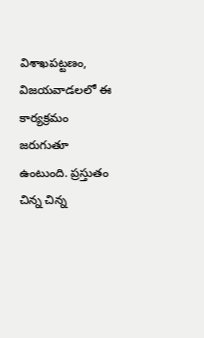విశాఖపట్టణం, విజయవాడలలో ఈ కార్యక్రమం జరుగుతూ ఉంటుంది. ప్రస్తుతం చిన్న చిన్న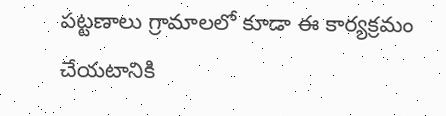పట్టణాలు గ్రామాలలో కూడా ఈ కార్యక్రమం చేయటానికి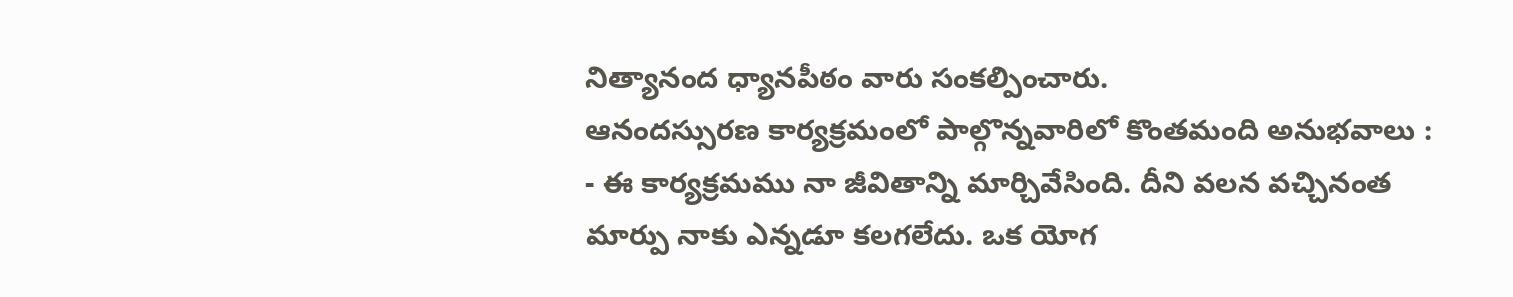నిత్యానంద ధ్యానపీఠం వారు సంకల్పించారు.
ఆనందస్సురణ కార్యక్రమంలో పాల్గొన్నవారిలో కొంతమంది అనుభవాలు :
- ఈ కార్యక్రమము నా జీవితాన్ని మార్చివేసింది. దీని వలన వచ్చినంత మార్పు నాకు ఎన్నడూ కలగలేదు. ఒక యోగ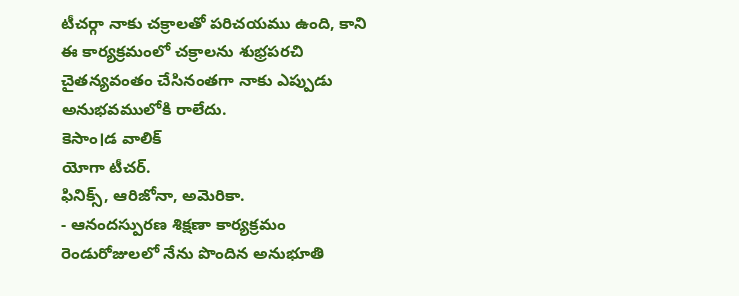టీచర్గా నాకు చక్రాలతో పరిచయము ఉంది, కాని ఈ కార్యక్రమంలో చక్రాలను శుభ్రపరచి చైతన్యవంతం చేసినంతగా నాకు ఎప్పుడు అనుభవములోకి రాలేదు.
కెసాం।డ వాలిక్
యోగా టీచర్.
ఫినిక్స్, ఆరిజోనా, అమెరికా.
- ఆనందస్పురణ శిక్షణా కార్యక్రమం రెండురోజులలో నేను పొందిన అనుభూతి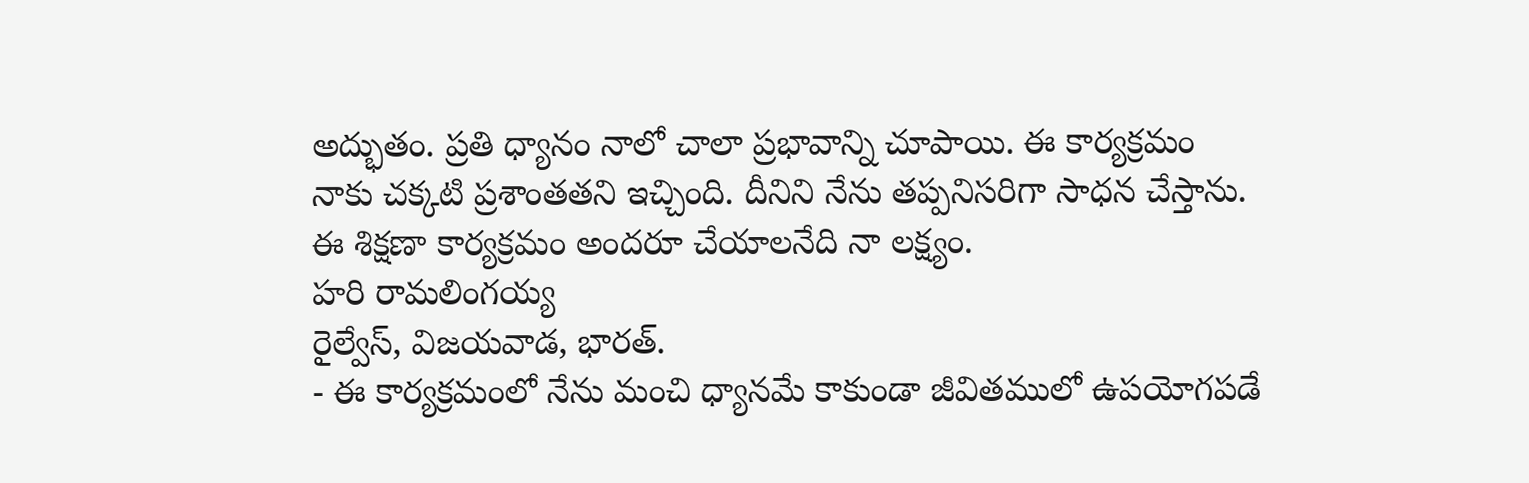అద్భుతం. ప్రతి ధ్యానం నాలో చాలా ప్రభావాన్ని చూపాయి. ఈ కార్యక్రమం నాకు చక్కటి ప్రశాంతతని ఇచ్చింది. దీనిని నేను తప్పనిసరిగా సాధన చేస్తాను. ఈ శిక్షణా కార్యక్రమం అందరూ చేయాలనేది నా లక్ష్యం.
హరి రామలింగయ్య
రైల్వేస్, విజయవాడ, భారత్.
- ఈ కార్యక్రమంలో నేను మంచి ధ్యానమే కాకుండా జీవితములో ఉపయోగపడే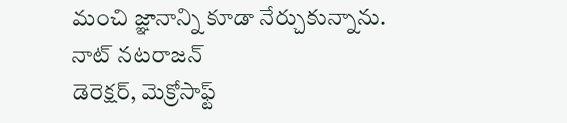మంచి జ్ఞానాన్ని కూడా నేర్చుకున్నాను.
నాట్ నటరాజన్
డెరెక్షర్, మెక్రోసాఫ్ట్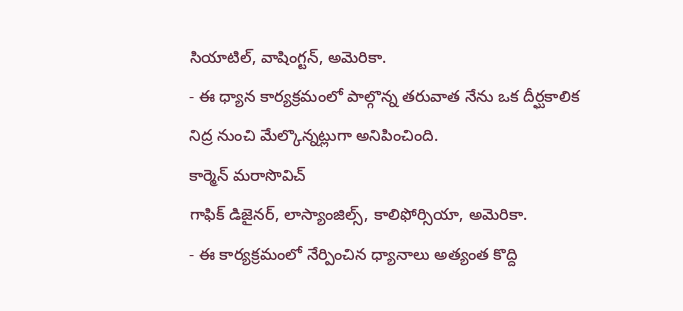సియాటిల్, వాషింగ్టన్, అమెరికా.
- ఈ ధ్యాన కార్యక్రమంలో పాల్గొన్న తరువాత నేను ఒక దీర్ఘకాలిక నిద్ర నుంచి మేల్కొన్నట్లుగా అనిపించింది.
కార్మెన్ మరాసొవిచ్
గాఫిక్ డిజైనర్, లాస్యాంజిల్స్, కాలిఫోర్సియా, అమెరికా.
- ఈ కార్యక్రమంలో నేర్పించిన ధ్యానాలు అత్యంత కొద్ది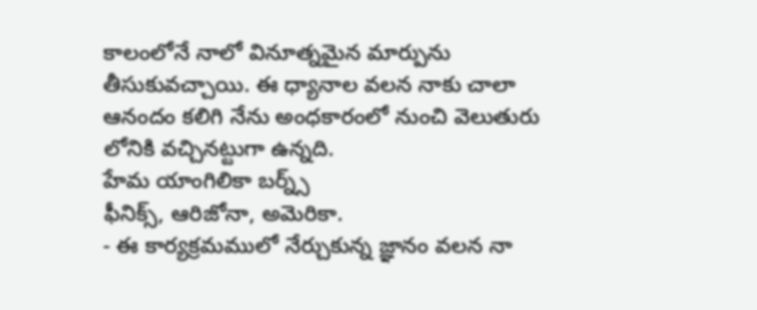కాలంలోనే నాలో వినూత్నమైన మార్పును తీసుకువచ్చాయి. ఈ ధ్యానాల వలన నాకు చాలా ఆనందం కలిగి నేను అంధకారంలో నుంచి వెలుతురు లోనికి వచ్చినట్టుగా ఉన్నది.
హేమ యాంగిలికా బర్న్స్
ఫీనిక్స్, ఆరిజోనా, అమెరికా.
- ఈ కార్యక్రమములో నేర్చుకున్న జ్ఞానం వలన నా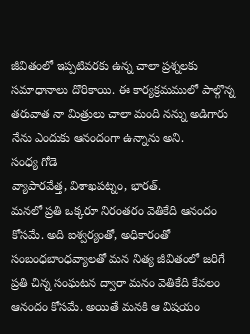జీవితంలో ఇప్పటివరకు ఉన్న చాలా ప్రశ్నలకు సమాధానాలు దొరికాయి. ఈ కార్యక్రమములో పాల్గొన్న తరువాత నా మిత్రులు చాలా మంది నన్ను అడిగారు నేను ఎందుకు ఆనందంగా ఉన్నాను అని.
సంధ్య గోడె
వ్యాపారవేత్త, విశాఖపట్నం, భారత్.
మనలో ప్రతి ఒక్కరూ నిరంతరం వెతికేది ఆనందం కోసమే. అది ఐశ్వర్యంతో, అధికారంతో సంబంధబాంధవ్యాలతో మన నిత్య జీవితంలో జరిగే ప్రతి చిన్న సంఘటన ద్వారా మనం వెతికేది కేవలం ఆనందం కోసమే. అయితే మనకి ఆ విషయం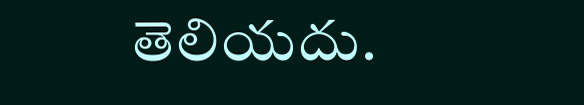తెలియదు.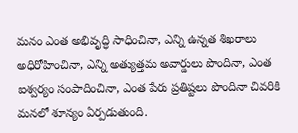మనం ఎంత అభివృద్ధి సాధించినా, ఎన్ని ఉన్నత శిఖరాలు అధిరోహించినా, ఎన్ని అత్యుత్తమ అవార్డులు పొందినా, ఎంత ఐశ్వర్యం సంపాదించినా, ఎంత పేరు ప్రతిష్టలు పొందినా చివరికి మనలో శూన్యం ఏర్పడుతుంది.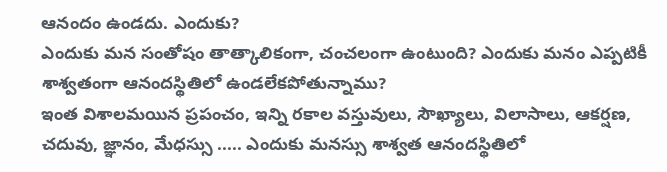ఆనందం ఉండదు. ఎందుకు?
ఎందుకు మన సంతోషం తాత్కాలికంగా, చంచలంగా ఉంటుంది? ఎందుకు మనం ఎప్పటికీ శాశ్వతంగా ఆనందస్థితిలో ఉండలేకపోతున్నాము?
ఇంత విశాలమయిన ప్రపంచం, ఇన్ని రకాల వస్తువులు, సౌఖ్యాలు, విలాసాలు, ఆకర్షణ, చదువు, జ్ఞానం, మేధస్సు ..... ఎందుకు మనస్సు శాశ్వత ఆనందస్థితిలో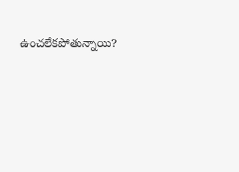ఉంచలేకపోతున్నాయి?